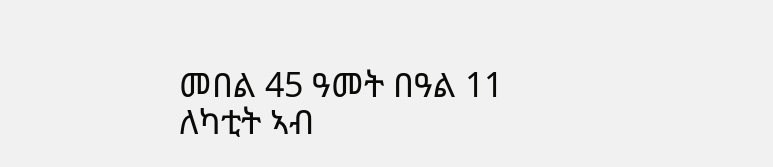መበል 45 ዓመት በዓል 11 ለካቲት ኣብ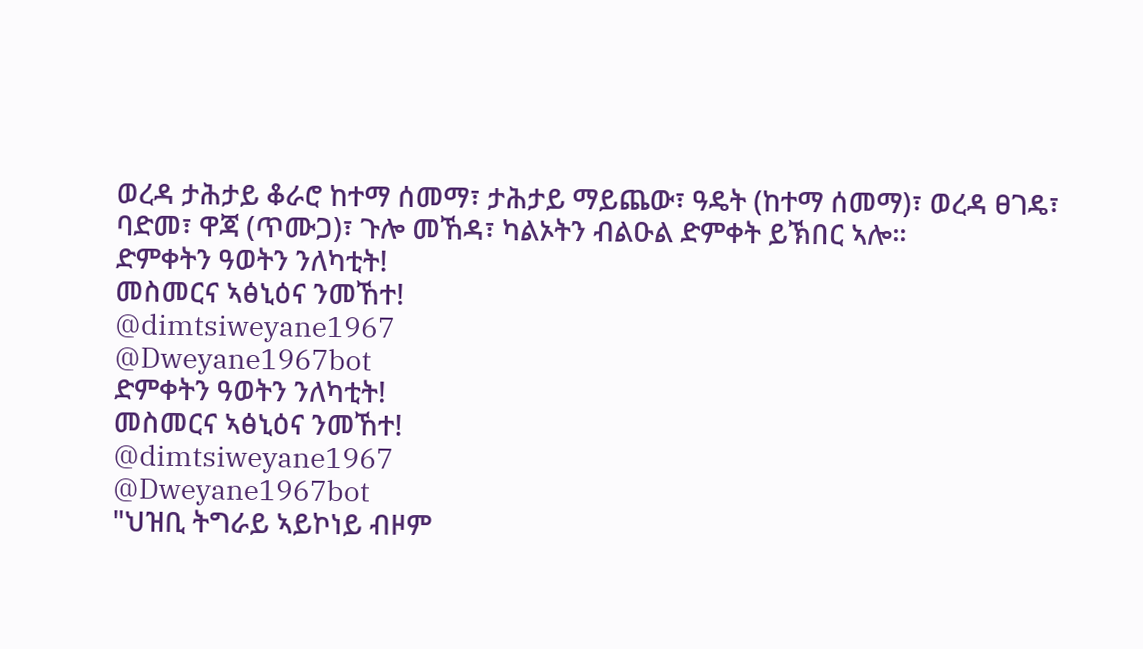ወረዳ ታሕታይ ቆራሮ ከተማ ሰመማ፣ ታሕታይ ማይጨው፣ ዓዴት (ከተማ ሰመማ)፣ ወረዳ ፀገዴ፣ ባድመ፣ ዋጃ (ጥሙጋ)፣ ጉሎ መኸዳ፣ ካልኦትን ብልዑል ድምቀት ይኽበር ኣሎ።
ድምቀትን ዓወትን ንለካቲት!
መስመርና ኣፅኒዕና ንመኸተ!
@dimtsiweyane1967
@Dweyane1967bot
ድምቀትን ዓወትን ንለካቲት!
መስመርና ኣፅኒዕና ንመኸተ!
@dimtsiweyane1967
@Dweyane1967bot
"ህዝቢ ትግራይ ኣይኮነይ ብዞም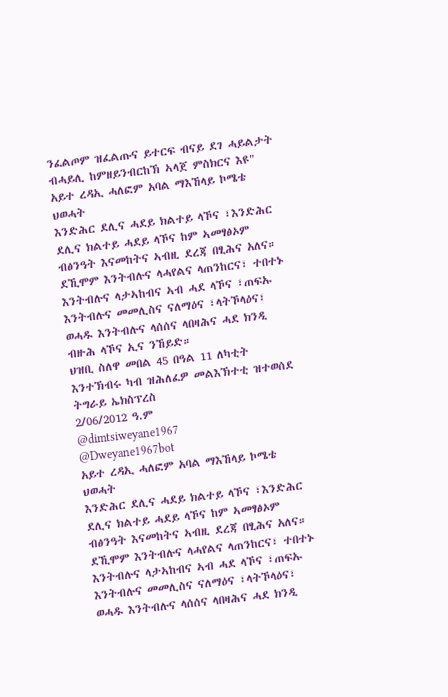ንፈልጦም ዝፈልጡና ይተርፍ ብናይ ደገ ሓይልታት ብሓይሊ ከምዘይንብርከኽ ኣላጀ ምስክርና እዩ"
አይተ ረዳኢ ሓለፎም አባል ማእኸላይ ኮሜቴ ህወሓት
እንድሕር ደሊና ሓደይ ክልተይ ላኾና ፣እንድሕር ደሊና ክልተይ ሓደይ ላኾና ከም ኣመፃፅኦም ብፅንዓት እናመከትና ኣብዚ ደረጃ በፂሕና አለና።
ደኺሞም እንትብሉና ላሓየልና ላጠንከርና፣ ተበተኑ እንትብሉና ላታኣከብና ኣብ ሓደ ላኾና ፣ጠፍኡ እንትብሉና መመሊስና ናለማዕና ፣ላትኾላዕና፣ ወሓዱ እንትብሉና ላሰሰና ላበዛሕና ሓደ ክንዲ ብዙሕ ላኾና ኢና ንኸይድ።
ህዝቢ ስለዋ መበል 45 በዓል 11 ለካቲት እንተኽብሩ ካብ ዝሕለፈዎ መልእኽተቲ ዝተወሰደ
ትግራይ ኤክስፕረስ
2/06/2012 ዓ.ም
@dimtsiweyane1967
@Dweyane1967bot
አይተ ረዳኢ ሓለፎም አባል ማእኸላይ ኮሜቴ ህወሓት
እንድሕር ደሊና ሓደይ ክልተይ ላኾና ፣እንድሕር ደሊና ክልተይ ሓደይ ላኾና ከም ኣመፃፅኦም ብፅንዓት እናመከትና ኣብዚ ደረጃ በፂሕና አለና።
ደኺሞም እንትብሉና ላሓየልና ላጠንከርና፣ ተበተኑ እንትብሉና ላታኣከብና ኣብ ሓደ ላኾና ፣ጠፍኡ እንትብሉና መመሊስና ናለማዕና ፣ላትኾላዕና፣ ወሓዱ እንትብሉና ላሰሰና ላበዛሕና ሓደ ክንዲ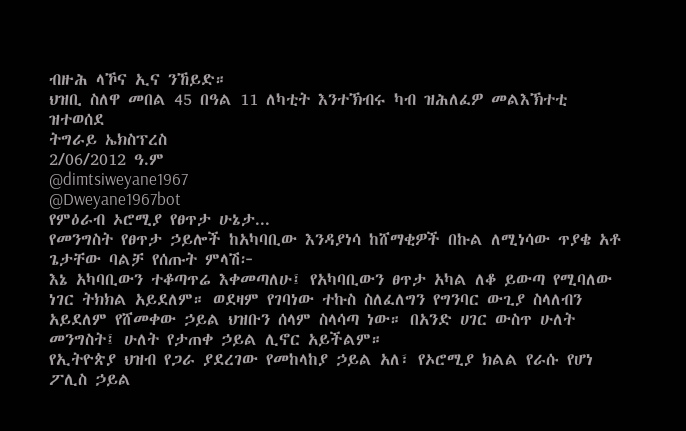ብዙሕ ላኾና ኢና ንኸይድ።
ህዝቢ ስለዋ መበል 45 በዓል 11 ለካቲት እንተኽብሩ ካብ ዝሕለፈዎ መልእኽተቲ ዝተወሰደ
ትግራይ ኤክስፕረስ
2/06/2012 ዓ.ም
@dimtsiweyane1967
@Dweyane1967bot
የምዕራብ ኦሮሚያ የፀጥታ ሁኔታ...
የመንግስት የፀጥታ ኃይሎች ከአካባቢው እንዳያነሳ ከሸማቂዎች በኩል ለሚነሳው ጥያቄ አቶ ጌታቸው ባልቻ የሰጡት ምላሽ፦
እኔ አካባቢውን ተቆጣጥሬ እቀመጣለሁ፤ የአካባቢውን ፀጥታ አካል ለቆ ይውጣ የሚባለው ነገር ትክክል አይደለም። ወደዛም የገባነው ተኩስ ስለፈለግን የግንባር ውጊያ ስላለብን አይደለም የሸመቀው ኃይል ህዝቡን ሰላም ስላሳጣ ነው። በአንድ ሀገር ውስጥ ሁለት መንግስት፤ ሁለት የታጠቀ ኃይል ሊኖር አይችልም።
የኢትዮጵያ ህዝብ የጋራ ያደረገው የመከላከያ ኃይል አለ፣ የኦሮሚያ ክልል የራሱ የሆነ ፖሊስ ኃይል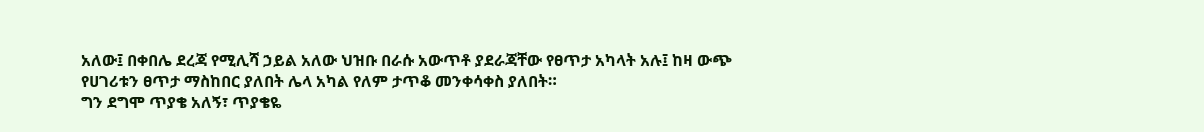አለው፤ በቀበሌ ደረጃ የሚሊሻ ኃይል አለው ህዝቡ በራሱ አውጥቶ ያደራጃቸው የፀጥታ አካላት አሉ፤ ከዛ ውጭ የሀገሪቱን ፀጥታ ማስከበር ያለበት ሌላ አካል የለም ታጥቆ መንቀሳቀስ ያለበት።
ግን ደግሞ ጥያቄ አለኝ፣ ጥያቄዬ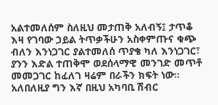አልተመለሰም ስለዚህ መታጠቅ አለብኝ፤ ታጥቆ እዛ የገባው ኃይል ትጥቃችሁን አስቀምጡና ቁጭ ብለን እንነጋገር ያልተመለሰ ጥያቄ ካለ እንነጋገር፣ ያንን እድል ተጠቅሞ ወደሰላማዊ መንገድ መጥቶ መመጋገር ከፈለገ ዛሬም በራችን ክፍት ነው።
አለበለዚያ ግን እኛ በዚህ አካባቢ ሽብር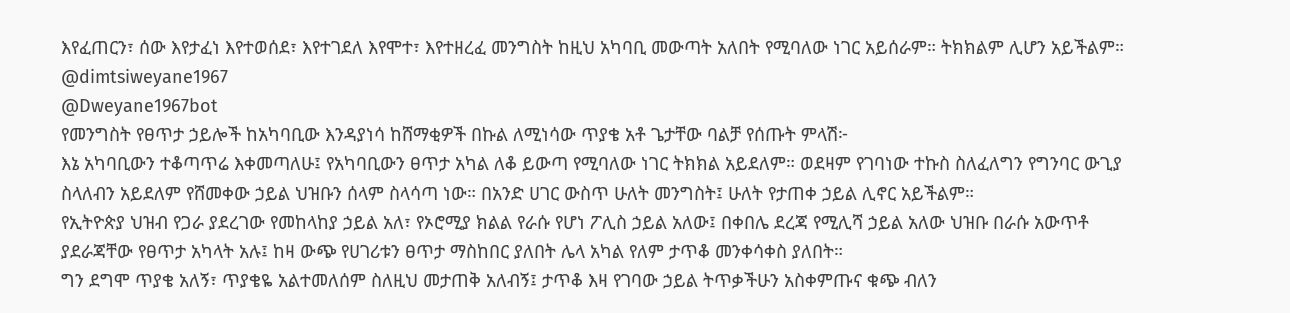እየፈጠርን፣ ሰው እየታፈነ እየተወሰደ፣ እየተገደለ እየሞተ፣ እየተዘረፈ መንግስት ከዚህ አካባቢ መውጣት አለበት የሚባለው ነገር አይሰራም። ትክክልም ሊሆን አይችልም።
@dimtsiweyane1967
@Dweyane1967bot
የመንግስት የፀጥታ ኃይሎች ከአካባቢው እንዳያነሳ ከሸማቂዎች በኩል ለሚነሳው ጥያቄ አቶ ጌታቸው ባልቻ የሰጡት ምላሽ፦
እኔ አካባቢውን ተቆጣጥሬ እቀመጣለሁ፤ የአካባቢውን ፀጥታ አካል ለቆ ይውጣ የሚባለው ነገር ትክክል አይደለም። ወደዛም የገባነው ተኩስ ስለፈለግን የግንባር ውጊያ ስላለብን አይደለም የሸመቀው ኃይል ህዝቡን ሰላም ስላሳጣ ነው። በአንድ ሀገር ውስጥ ሁለት መንግስት፤ ሁለት የታጠቀ ኃይል ሊኖር አይችልም።
የኢትዮጵያ ህዝብ የጋራ ያደረገው የመከላከያ ኃይል አለ፣ የኦሮሚያ ክልል የራሱ የሆነ ፖሊስ ኃይል አለው፤ በቀበሌ ደረጃ የሚሊሻ ኃይል አለው ህዝቡ በራሱ አውጥቶ ያደራጃቸው የፀጥታ አካላት አሉ፤ ከዛ ውጭ የሀገሪቱን ፀጥታ ማስከበር ያለበት ሌላ አካል የለም ታጥቆ መንቀሳቀስ ያለበት።
ግን ደግሞ ጥያቄ አለኝ፣ ጥያቄዬ አልተመለሰም ስለዚህ መታጠቅ አለብኝ፤ ታጥቆ እዛ የገባው ኃይል ትጥቃችሁን አስቀምጡና ቁጭ ብለን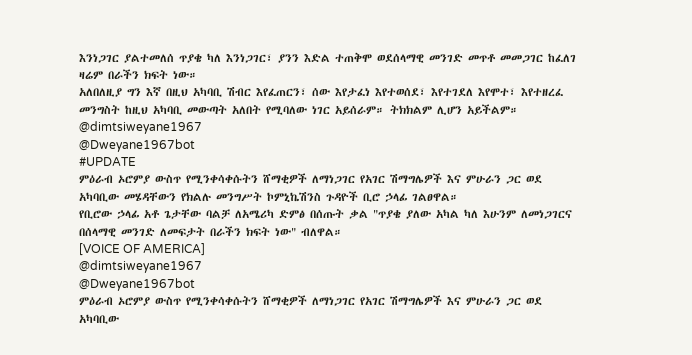እንነጋገር ያልተመለሰ ጥያቄ ካለ እንነጋገር፣ ያንን እድል ተጠቅሞ ወደሰላማዊ መንገድ መጥቶ መመጋገር ከፈለገ ዛሬም በራችን ክፍት ነው።
አለበለዚያ ግን እኛ በዚህ አካባቢ ሽብር እየፈጠርን፣ ሰው እየታፈነ እየተወሰደ፣ እየተገደለ እየሞተ፣ እየተዘረፈ መንግስት ከዚህ አካባቢ መውጣት አለበት የሚባለው ነገር አይሰራም። ትክክልም ሊሆን አይችልም።
@dimtsiweyane1967
@Dweyane1967bot
#UPDATE
ምዕራብ ኦሮምያ ውስጥ የሚንቀሳቀሱትን ሸማቂዎች ለማነጋገር የአገር ሽማግሌዎች እና ምሁራን ጋር ወደ አካባቢው መሄዳቸውን የክልሉ መንግሥት ኮምኒኬሽንስ ጉዳዮች ቢሮ ኃላፊ ገልፀዋል።
የቢሮው ኃላፊ አቶ ጌታቸው ባልቻ ለአሜሪካ ድምፅ በሰጡት ቃል "ጥያቄ ያለው አካል ካለ እሁንም ለመነጋገርና በሰላማዊ መንገድ ለመፍታት በራችን ክፍት ነው" ብለዋል።
[VOICE OF AMERICA]
@dimtsiweyane1967
@Dweyane1967bot
ምዕራብ ኦሮምያ ውስጥ የሚንቀሳቀሱትን ሸማቂዎች ለማነጋገር የአገር ሽማግሌዎች እና ምሁራን ጋር ወደ አካባቢው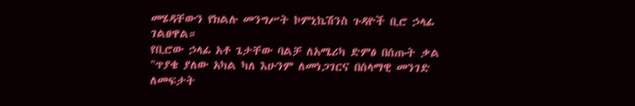መሄዳቸውን የክልሉ መንግሥት ኮምኒኬሽንስ ጉዳዮች ቢሮ ኃላፊ ገልፀዋል።
የቢሮው ኃላፊ አቶ ጌታቸው ባልቻ ለአሜሪካ ድምፅ በሰጡት ቃል "ጥያቄ ያለው አካል ካለ እሁንም ለመነጋገርና በሰላማዊ መንገድ ለመፍታት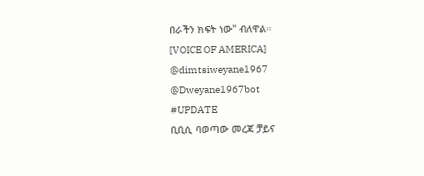በራችን ክፍት ነው" ብለዋል።
[VOICE OF AMERICA]
@dimtsiweyane1967
@Dweyane1967bot
#UPDATE
ቢቢሲ ባወጣው መረጃ ቻይና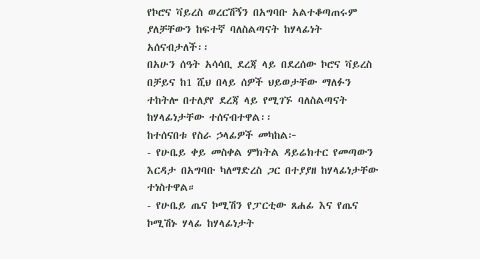የኮሮና ቫይረስ ወረርሽኝን በአግባቡ አልተቆጣጠሩም ያለቻቸውን ከፍተኛ ባለስልጣናት ከሃላፊነት አሰናብታለች፡፡
በአሁን ሰዓት አሳሳቢ ደረጃ ላይ በደረሰው ኮሮና ቫይረስ በቻይና ከ1 ሺህ በላይ ሰዎች ህይወታቸው ማለፉን ተከትሎ በተለያየ ደረጃ ላይ የሚገኙ ባለስልጣናት ከሃላፊነታቸው ተሰናብተዋል፡፡
ከተሰናበቱ የስራ ኃላፊዎች መካከል፦
- የሁቤይ ቀይ መስቀል ምክትል ዳይሬክተር የመጣውን እርዳታ በአግባቡ ካለማድረስ ጋር በተያያዘ ከሃላፊነታቸው ተነስተዋል።
- የሁቤይ ጤና ኮሚሽን የፓርቲው ጸሐፊ እና የጤና ኮሚሽኑ ሃላፊ ከሃላፊነታት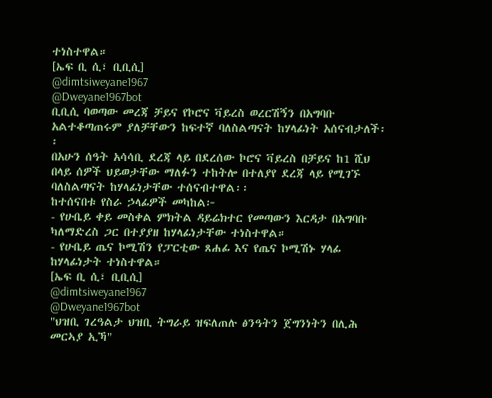ተነስተዋል።
[ኤፍ ቢ ሲ፣ ቢቢሲ]
@dimtsiweyane1967
@Dweyane1967bot
ቢቢሲ ባወጣው መረጃ ቻይና የኮሮና ቫይረስ ወረርሽኝን በአግባቡ አልተቆጣጠሩም ያለቻቸውን ከፍተኛ ባለስልጣናት ከሃላፊነት አሰናብታለች፡፡
በአሁን ሰዓት አሳሳቢ ደረጃ ላይ በደረሰው ኮሮና ቫይረስ በቻይና ከ1 ሺህ በላይ ሰዎች ህይወታቸው ማለፉን ተከትሎ በተለያየ ደረጃ ላይ የሚገኙ ባለስልጣናት ከሃላፊነታቸው ተሰናብተዋል፡፡
ከተሰናበቱ የስራ ኃላፊዎች መካከል፦
- የሁቤይ ቀይ መስቀል ምክትል ዳይሬክተር የመጣውን እርዳታ በአግባቡ ካለማድረስ ጋር በተያያዘ ከሃላፊነታቸው ተነስተዋል።
- የሁቤይ ጤና ኮሚሽን የፓርቲው ጸሐፊ እና የጤና ኮሚሽኑ ሃላፊ ከሃላፊነታት ተነስተዋል።
[ኤፍ ቢ ሲ፣ ቢቢሲ]
@dimtsiweyane1967
@Dweyane1967bot
"ህዝቢ ገረዓልታ ህዝቢ ትግራይ ዝፍለጠሉ ፅንዓትን ጀግንነትን በሊሕ መርኣያ ኢኻ"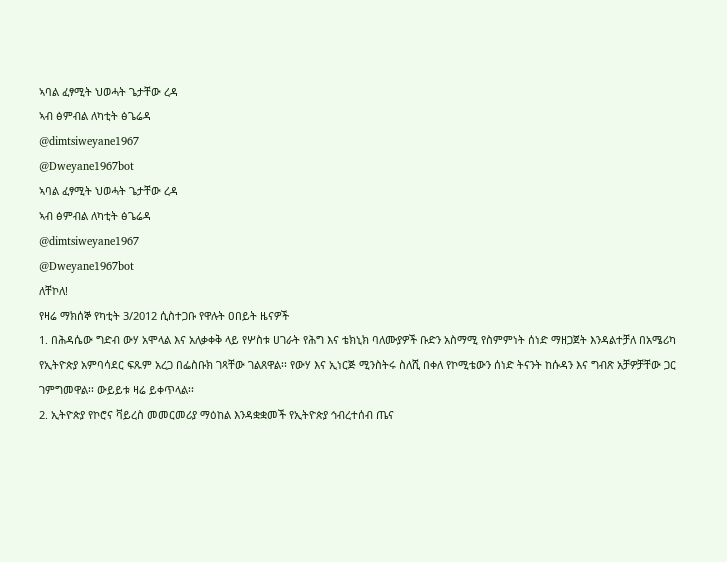ኣባል ፈፃሚት ህወሓት ጌታቸው ረዳ
ኣብ ፅምብል ለካቲት ፅጌሬዳ
@dimtsiweyane1967
@Dweyane1967bot
ኣባል ፈፃሚት ህወሓት ጌታቸው ረዳ
ኣብ ፅምብል ለካቲት ፅጌሬዳ
@dimtsiweyane1967
@Dweyane1967bot
ለቸኮለ!
የዛሬ ማክሰኞ የካቲት 3/2012 ሲስተጋቡ የዋሉት ዐበይት ዜናዎች
1. በሕዳሴው ግድብ ውሃ አሞላል እና አለቃቀቅ ላይ የሦስቱ ሀገራት የሕግ እና ቴክኒክ ባለሙያዎች ቡድን አስማሚ የስምምነት ሰነድ ማዘጋጀት እንዳልተቻለ በአሜሪካ የኢትዮጵያ አምባሳደር ፍጹም አረጋ በፌስቡክ ገጻቸው ገልጸዋል፡፡ የውሃ እና ኢነርጅ ሚንስትሩ ስለሺ በቀለ የኮሚቴውን ሰነድ ትናንት ከሱዳን እና ግብጽ አቻዎቻቸው ጋር ገምግመዋል፡፡ ውይይቱ ዛሬ ይቀጥላል፡፡
2. ኢትዮጵያ የኮሮና ቫይረስ መመርመሪያ ማዕከል እንዳቋቋመች የኢትዮጵያ ኅብረተሰብ ጤና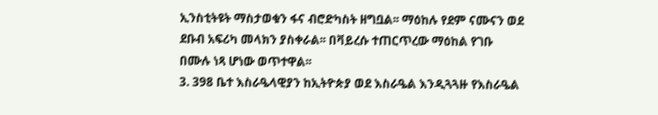ኢንስቲትዩት ማስታወቁን ፋና ብሮድካስት ዘግቧል፡፡ ማዕከሉ የደም ናሙናን ወደ ደቡብ አፍሪካ መላክን ያስቀራል፡፡ በቫይረሱ ተጠርጥረው ማዕከል የገቡ በሙሉ ነጻ ሆነው ወጥተዋል፡፡
3. 398 ቤተ እስራዔላዊያን ከኢትዮጵያ ወደ እስራዔል እንዲጓጓዙ የእስራዔል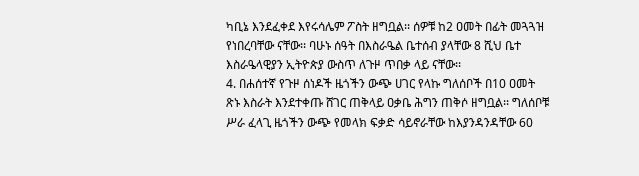ካቢኔ እንደፈቀደ እየሩሳሌም ፖስት ዘግቧል፡፡ ሰዎቹ ከ2 ዐመት በፊት መጓጓዝ የነበረባቸው ናቸው፡፡ ባሁኑ ሰዓት በእስራዔል ቤተሰብ ያላቸው 8 ሺህ ቤተ እስራዔላዊያን ኢትዮጵያ ውስጥ ለጉዞ ጥበቃ ላይ ናቸው፡፡
4. በሐሰተኛ የጉዞ ሰነዶች ዜጎችን ውጭ ሀገር የላኩ ግለሰቦች በ10 ዐመት ጽኑ እስራት እንደተቀጡ ሸገር ጠቅላይ ዐቃቤ ሕግን ጠቅሶ ዘግቧል፡፡ ግለሰቦቹ ሥራ ፈላጊ ዜጎችን ውጭ የመላክ ፍቃድ ሳይኖራቸው ከእያንዳንዳቸው 60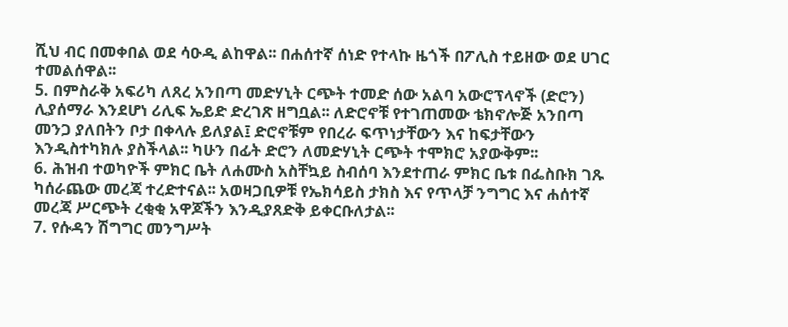ሺህ ብር በመቀበል ወደ ሳዑዲ ልከዋል፡፡ በሐሰተኛ ሰነድ የተላኩ ዜጎች በፖሊስ ተይዘው ወደ ሀገር ተመልሰዋል፡፡
5. በምስራቅ አፍሪካ ለጸረ አንበጣ መድሃኒት ርጭት ተመድ ሰው አልባ አውሮፕላኖች (ድሮን) ሊያሰማራ እንደሆነ ሪሊፍ ኤይድ ድረገጽ ዘግቧል፡፡ ለድሮኖቹ የተገጠመው ቴክኖሎጅ አንበጣ መንጋ ያለበትን ቦታ በቀላሉ ይለያል፤ ድሮኖቹም የበረራ ፍጥነታቸውን እና ከፍታቸውን እንዲስተካክሉ ያስችላል፡፡ ካሁን በፊት ድሮን ለመድሃኒት ርጭት ተሞክሮ አያውቅም፡፡
6. ሕዝብ ተወካዮች ምክር ቤት ለሐሙስ አስቸኳይ ስብሰባ እንደተጠራ ምክር ቤቱ በፌስቡክ ገጹ ካሰራጨው መረጃ ተረድተናል፡፡ አወዛጋቢዎቹ የኤክሳይስ ታክስ እና የጥላቻ ንግግር እና ሐሰተኛ መረጃ ሥርጭት ረቂቂ አዋጆችን እንዲያጸድቅ ይቀርቡለታል፡፡
7. የሱዳን ሽግግር መንግሥት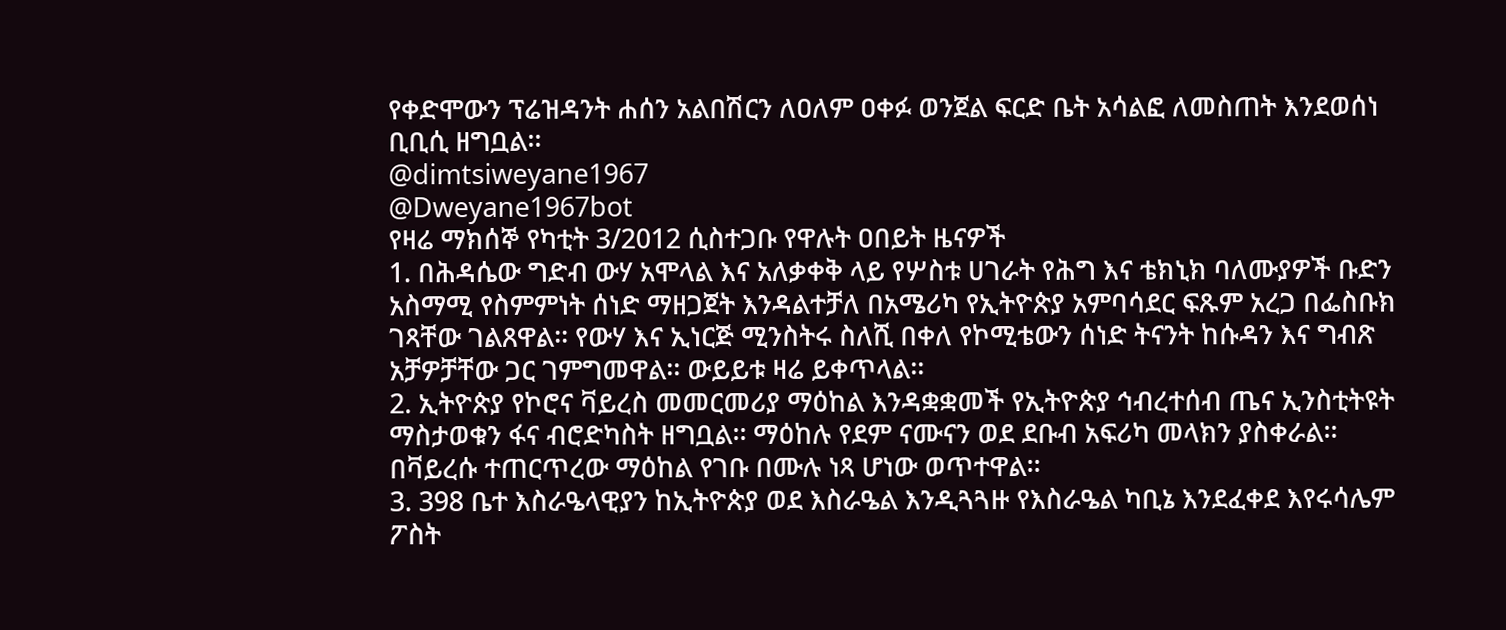የቀድሞውን ፕሬዝዳንት ሐሰን አልበሽርን ለዐለም ዐቀፉ ወንጀል ፍርድ ቤት አሳልፎ ለመስጠት እንደወሰነ ቢቢሲ ዘግቧል፡፡
@dimtsiweyane1967
@Dweyane1967bot
የዛሬ ማክሰኞ የካቲት 3/2012 ሲስተጋቡ የዋሉት ዐበይት ዜናዎች
1. በሕዳሴው ግድብ ውሃ አሞላል እና አለቃቀቅ ላይ የሦስቱ ሀገራት የሕግ እና ቴክኒክ ባለሙያዎች ቡድን አስማሚ የስምምነት ሰነድ ማዘጋጀት እንዳልተቻለ በአሜሪካ የኢትዮጵያ አምባሳደር ፍጹም አረጋ በፌስቡክ ገጻቸው ገልጸዋል፡፡ የውሃ እና ኢነርጅ ሚንስትሩ ስለሺ በቀለ የኮሚቴውን ሰነድ ትናንት ከሱዳን እና ግብጽ አቻዎቻቸው ጋር ገምግመዋል፡፡ ውይይቱ ዛሬ ይቀጥላል፡፡
2. ኢትዮጵያ የኮሮና ቫይረስ መመርመሪያ ማዕከል እንዳቋቋመች የኢትዮጵያ ኅብረተሰብ ጤና ኢንስቲትዩት ማስታወቁን ፋና ብሮድካስት ዘግቧል፡፡ ማዕከሉ የደም ናሙናን ወደ ደቡብ አፍሪካ መላክን ያስቀራል፡፡ በቫይረሱ ተጠርጥረው ማዕከል የገቡ በሙሉ ነጻ ሆነው ወጥተዋል፡፡
3. 398 ቤተ እስራዔላዊያን ከኢትዮጵያ ወደ እስራዔል እንዲጓጓዙ የእስራዔል ካቢኔ እንደፈቀደ እየሩሳሌም ፖስት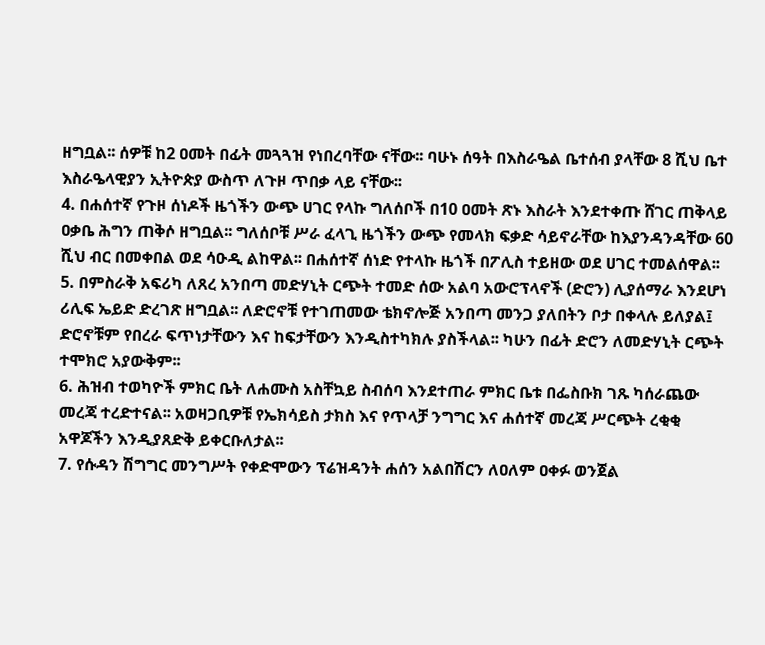ዘግቧል፡፡ ሰዎቹ ከ2 ዐመት በፊት መጓጓዝ የነበረባቸው ናቸው፡፡ ባሁኑ ሰዓት በእስራዔል ቤተሰብ ያላቸው 8 ሺህ ቤተ እስራዔላዊያን ኢትዮጵያ ውስጥ ለጉዞ ጥበቃ ላይ ናቸው፡፡
4. በሐሰተኛ የጉዞ ሰነዶች ዜጎችን ውጭ ሀገር የላኩ ግለሰቦች በ10 ዐመት ጽኑ እስራት እንደተቀጡ ሸገር ጠቅላይ ዐቃቤ ሕግን ጠቅሶ ዘግቧል፡፡ ግለሰቦቹ ሥራ ፈላጊ ዜጎችን ውጭ የመላክ ፍቃድ ሳይኖራቸው ከእያንዳንዳቸው 60 ሺህ ብር በመቀበል ወደ ሳዑዲ ልከዋል፡፡ በሐሰተኛ ሰነድ የተላኩ ዜጎች በፖሊስ ተይዘው ወደ ሀገር ተመልሰዋል፡፡
5. በምስራቅ አፍሪካ ለጸረ አንበጣ መድሃኒት ርጭት ተመድ ሰው አልባ አውሮፕላኖች (ድሮን) ሊያሰማራ እንደሆነ ሪሊፍ ኤይድ ድረገጽ ዘግቧል፡፡ ለድሮኖቹ የተገጠመው ቴክኖሎጅ አንበጣ መንጋ ያለበትን ቦታ በቀላሉ ይለያል፤ ድሮኖቹም የበረራ ፍጥነታቸውን እና ከፍታቸውን እንዲስተካክሉ ያስችላል፡፡ ካሁን በፊት ድሮን ለመድሃኒት ርጭት ተሞክሮ አያውቅም፡፡
6. ሕዝብ ተወካዮች ምክር ቤት ለሐሙስ አስቸኳይ ስብሰባ እንደተጠራ ምክር ቤቱ በፌስቡክ ገጹ ካሰራጨው መረጃ ተረድተናል፡፡ አወዛጋቢዎቹ የኤክሳይስ ታክስ እና የጥላቻ ንግግር እና ሐሰተኛ መረጃ ሥርጭት ረቂቂ አዋጆችን እንዲያጸድቅ ይቀርቡለታል፡፡
7. የሱዳን ሽግግር መንግሥት የቀድሞውን ፕሬዝዳንት ሐሰን አልበሽርን ለዐለም ዐቀፉ ወንጀል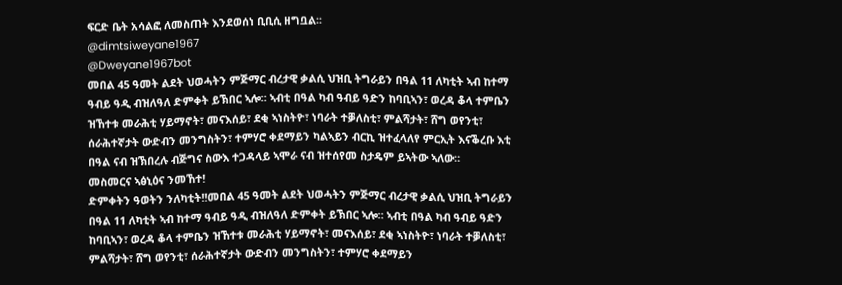ፍርድ ቤት አሳልፎ ለመስጠት እንደወሰነ ቢቢሲ ዘግቧል፡፡
@dimtsiweyane1967
@Dweyane1967bot
መበል 45 ዓመት ልደት ህወሓትን ምጅማር ብረታዊ ቃልሲ ህዝቢ ትግራይን በዓል 11 ለካቲት ኣብ ከተማ ዓብይ ዓዲ ብዝለዓለ ድምቀት ይኽበር ኣሎ። ኣብቲ በዓል ካብ ዓብይ ዓድን ከባቢኣን፣ ወረዳ ቆላ ተምቤን ዝኸተቱ መራሕቲ ሃይማኖት፣ መናእሰይ፣ ደቂ ኣነስትዮ፣ ነባራት ተቓለስቲ፣ ምልሻታት፣ ሸግ ወየንቲ፣ ሰራሕተኛታት ውድብን መንግስትን፣ ተምሃሮ ቀደማይን ካልኣይን ብርኪ ዝተፈላለየ ምርኢት እናቕረቡ እቲ በዓል ናብ ዝኽበረሉ ብጅግና ስውእ ተጋዳላይ ኣሞራ ናብ ዝተሰየመ ስታዴም ይኣትው ኣለው።
መስመርና ኣፅኒዕና ንመኸተ!
ድምቀትን ዓወትን ንለካቲት!!መበል 45 ዓመት ልደት ህወሓትን ምጅማር ብረታዊ ቃልሲ ህዝቢ ትግራይን በዓል 11 ለካቲት ኣብ ከተማ ዓብይ ዓዲ ብዝለዓለ ድምቀት ይኽበር ኣሎ። ኣብቲ በዓል ካብ ዓብይ ዓድን ከባቢኣን፣ ወረዳ ቆላ ተምቤን ዝኸተቱ መራሕቲ ሃይማኖት፣ መናእሰይ፣ ደቂ ኣነስትዮ፣ ነባራት ተቓለስቲ፣ ምልሻታት፣ ሸግ ወየንቲ፣ ሰራሕተኛታት ውድብን መንግስትን፣ ተምሃሮ ቀደማይን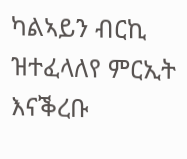ካልኣይን ብርኪ ዝተፈላለየ ምርኢት እናቕረቡ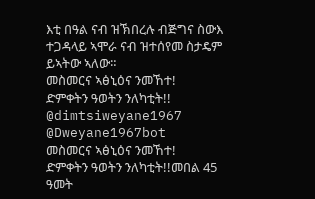እቲ በዓል ናብ ዝኽበረሉ ብጅግና ስውእ ተጋዳላይ ኣሞራ ናብ ዝተሰየመ ስታዴም ይኣትው ኣለው።
መስመርና ኣፅኒዕና ንመኸተ!
ድምቀትን ዓወትን ንለካቲት!!
@dimtsiweyane1967
@Dweyane1967bot
መስመርና ኣፅኒዕና ንመኸተ!
ድምቀትን ዓወትን ንለካቲት!!መበል 45 ዓመት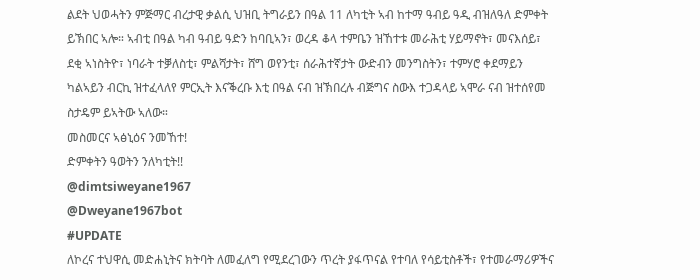ልደት ህወሓትን ምጅማር ብረታዊ ቃልሲ ህዝቢ ትግራይን በዓል 11 ለካቲት ኣብ ከተማ ዓብይ ዓዲ ብዝለዓለ ድምቀት ይኽበር ኣሎ። ኣብቲ በዓል ካብ ዓብይ ዓድን ከባቢኣን፣ ወረዳ ቆላ ተምቤን ዝኸተቱ መራሕቲ ሃይማኖት፣ መናእሰይ፣ ደቂ ኣነስትዮ፣ ነባራት ተቓለስቲ፣ ምልሻታት፣ ሸግ ወየንቲ፣ ሰራሕተኛታት ውድብን መንግስትን፣ ተምሃሮ ቀደማይን ካልኣይን ብርኪ ዝተፈላለየ ምርኢት እናቕረቡ እቲ በዓል ናብ ዝኽበረሉ ብጅግና ስውእ ተጋዳላይ ኣሞራ ናብ ዝተሰየመ ስታዴም ይኣትው ኣለው።
መስመርና ኣፅኒዕና ንመኸተ!
ድምቀትን ዓወትን ንለካቲት!!
@dimtsiweyane1967
@Dweyane1967bot
#UPDATE
ለኮረና ተህዋሲ መድሐኒትና ክትባት ለመፈለግ የሚደረገውን ጥረት ያፋጥናል የተባለ የሳይቲስቶች፣ የተመራማሪዎችና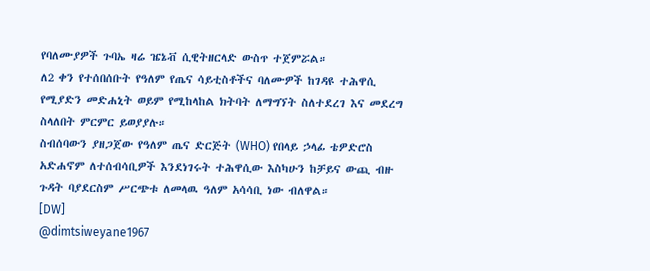የባለሙያዎች ጉባኤ ዛሬ ዤኔቭ ሲዊትዘርላድ ውስጥ ተጀምሯል።
ለ2 ቀን የተሰበሰቡት የዓለም የጤና ሳይቲስቶችና ባለሙዎች ከገዳዩ ተሕዋሲ የሚያድን መድሐኒት ወይም የሚከላከል ክትባት ለማግኘት ስለተደረገ እና መደረግ ስላለበት ምርምር ይወያያሉ።
ስብሰባውን ያዘጋጀው የዓለም ጤና ድርጅት (WHO) የበላይ ኃላፊ ቴዎድሮስ አድሐኖም ለተሰብሳቢዎች እንደነገሩት ተሕዋሲው እስካሁን ከቻይና ውጪ ብዙ ጉዳት ባያደርስም ሥርጭቱ ለመላዉ ዓለም አሳሳቢ ነው ብለዋል።
[DW]
@dimtsiweyane1967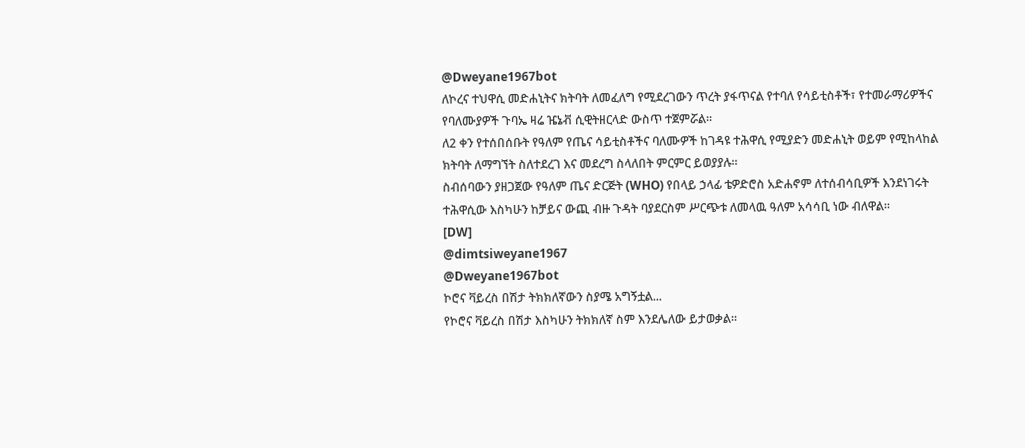@Dweyane1967bot
ለኮረና ተህዋሲ መድሐኒትና ክትባት ለመፈለግ የሚደረገውን ጥረት ያፋጥናል የተባለ የሳይቲስቶች፣ የተመራማሪዎችና የባለሙያዎች ጉባኤ ዛሬ ዤኔቭ ሲዊትዘርላድ ውስጥ ተጀምሯል።
ለ2 ቀን የተሰበሰቡት የዓለም የጤና ሳይቲስቶችና ባለሙዎች ከገዳዩ ተሕዋሲ የሚያድን መድሐኒት ወይም የሚከላከል ክትባት ለማግኘት ስለተደረገ እና መደረግ ስላለበት ምርምር ይወያያሉ።
ስብሰባውን ያዘጋጀው የዓለም ጤና ድርጅት (WHO) የበላይ ኃላፊ ቴዎድሮስ አድሐኖም ለተሰብሳቢዎች እንደነገሩት ተሕዋሲው እስካሁን ከቻይና ውጪ ብዙ ጉዳት ባያደርስም ሥርጭቱ ለመላዉ ዓለም አሳሳቢ ነው ብለዋል።
[DW]
@dimtsiweyane1967
@Dweyane1967bot
ኮሮና ቫይረስ በሽታ ትክክለኛውን ስያሜ አግኝቷል...
የኮሮና ቫይረስ በሽታ እስካሁን ትክክለኛ ስም እንደሌለው ይታወቃል።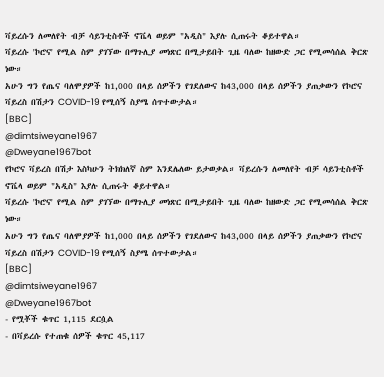ቫይረሱን ለመለየት ብቻ ሳይንቲስቶች ኖቬላ ወይም "አዲስ" እያሉ ሲጠሩት ቆይተዋል።
ቫይረሱ 'ኮሮና' የሚል ስም ያገኘው በማጉሊያ መነጽር በሚታይበት ጊዜ ባለው ከዘውድ ጋር የሚመሳሰል ቅርጽ ነው።
አሁን ግን የጤና ባለሞያዎች ከ1,000 በላይ ሰዎችን የገደለውና ከ43,000 በላይ ሰዎችን ያጠቃውን የኮሮና ቫይረስ በሽታን COVID-19 የሚሰኝ ስያሜ ሰጥተውታል።
[BBC]
@dimtsiweyane1967
@Dweyane1967bot
የኮሮና ቫይረስ በሽታ እስካሁን ትክክለኛ ስም እንደሌለው ይታወቃል። ቫይረሱን ለመለየት ብቻ ሳይንቲስቶች ኖቬላ ወይም "አዲስ" እያሉ ሲጠሩት ቆይተዋል።
ቫይረሱ 'ኮሮና' የሚል ስም ያገኘው በማጉሊያ መነጽር በሚታይበት ጊዜ ባለው ከዘውድ ጋር የሚመሳሰል ቅርጽ ነው።
አሁን ግን የጤና ባለሞያዎች ከ1,000 በላይ ሰዎችን የገደለውና ከ43,000 በላይ ሰዎችን ያጠቃውን የኮሮና ቫይረስ በሽታን COVID-19 የሚሰኝ ስያሜ ሰጥተውታል።
[BBC]
@dimtsiweyane1967
@Dweyane1967bot
- የሟቾች ቁጥር 1,115 ደርሷል
- በቫይረሱ የተጠቁ ሰዎች ቁጥር 45,117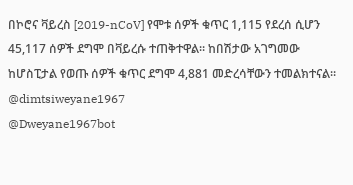በኮሮና ቫይረስ [2019-nCoV] የሞቱ ሰዎች ቁጥር 1,115 የደረሰ ሲሆን 45,117 ሰዎች ደግሞ በቫይረሱ ተጠቅተዋል። ከበሽታው አገግመው ከሆስፒታል የወጡ ሰዎች ቁጥር ደግሞ 4,881 መድረሳቸውን ተመልክተናል።
@dimtsiweyane1967
@Dweyane1967bot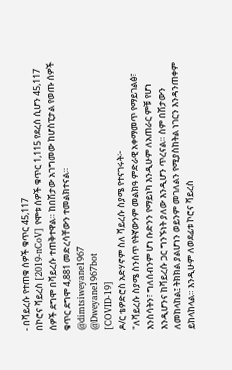- በቫይረሱ የተጠቁ ሰዎች ቁጥር 45,117
በኮሮና ቫይረስ [2019-nCoV] የሞቱ ሰዎች ቁጥር 1,115 የደረሰ ሲሆን 45,117 ሰዎች ደግሞ በቫይረሱ ተጠቅተዋል። ከበሽታው አገግመው ከሆስፒታል የወጡ ሰዎች ቁጥር ደግሞ 4,881 መድረሳቸውን ተመልክተናል።
@dimtsiweyane1967
@Dweyane1967bot
[COVID-19]
ዶ/ር ቴዎድሮስ አድሃኖም ስለ ቫይረሱ ስያሜ የተናገሩት፦
"ለቫይረሱ ስያሜ ስንሰጥ የትኛውንም መልክዓ ምድራዊ አቀማመጥ የማይገልፅ፣ እንስሳትን፣ ግለሰብንም ሆነ ቡድንን የማይነካ እንዲሁም ለአጠራር ምቹ የሆነ እንዲሆንና ከቫይረሱ ጋር ግንኙነት ያለው እንዲሆን ጥረናል። ስም በሽታውን ለመከላከል፤ ትክክል ያልሆነን ወይንም መገለልን የሚያስከትል ነገርን እንዳንጠቀም ይከላከላል። እንዲሁም ለወደፊቱ ኮሮና ቫይረስ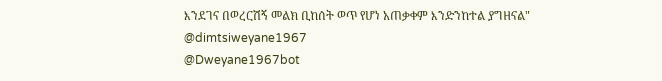እንደገና በወረርሽኝ መልክ ቢከሰት ወጥ የሆነ አጠቃቀም እንድንከተል ያግዘናል"
@dimtsiweyane1967
@Dweyane1967bot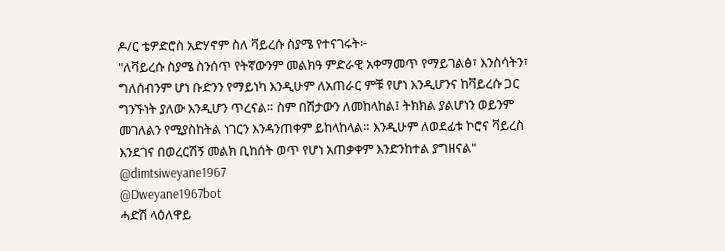ዶ/ር ቴዎድሮስ አድሃኖም ስለ ቫይረሱ ስያሜ የተናገሩት፦
"ለቫይረሱ ስያሜ ስንሰጥ የትኛውንም መልክዓ ምድራዊ አቀማመጥ የማይገልፅ፣ እንስሳትን፣ ግለሰብንም ሆነ ቡድንን የማይነካ እንዲሁም ለአጠራር ምቹ የሆነ እንዲሆንና ከቫይረሱ ጋር ግንኙነት ያለው እንዲሆን ጥረናል። ስም በሽታውን ለመከላከል፤ ትክክል ያልሆነን ወይንም መገለልን የሚያስከትል ነገርን እንዳንጠቀም ይከላከላል። እንዲሁም ለወደፊቱ ኮሮና ቫይረስ እንደገና በወረርሽኝ መልክ ቢከሰት ወጥ የሆነ አጠቃቀም እንድንከተል ያግዘናል"
@dimtsiweyane1967
@Dweyane1967bot
ሓድሽ ላዕለዋይ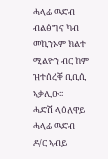ሓላፊ ዉድብ ብልፅግና ካብ መኪንኦም ክልተ ሚልዮን ብር ከም ዝተሰረቐ ቢቢሲ ኣቃሊዑ፡፡
ሓድሽ ላዕለዋይ ሓላፊ ዉድብ ዶ/ር ኣብይ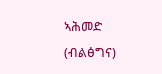ኣሕመድ (ብልፅግና)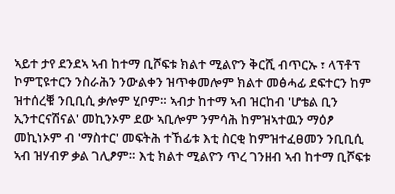ኣይተ ታየ ደንደኣ ኣብ ከተማ ቢሾፍቱ ክልተ ሚልዮን ቅርሺ ብጥርኡ ፣ ላፕቶፕ ኮምፒዩተርን ንስራሕን ንውልቀን ዝጥቀመሎም ክልተ መፅሓፊ ደፍተርን ከም ዝተሰረቑ ንቢቢሲ ቃሎም ሂቦም። ኣብታ ከተማ ኣብ ዝርከብ 'ሆቴል ቢን ኢንተርናሽናል' መኪንኦም ደው ኣቢሎም ንምሳሕ ከምዝኣተዉን ማዕፆ መኪነኦም ብ 'ማስተር' መፍትሕ ተኸፊቱ እቲ ስርቂ ከምዝተፈፀመን ንቢቢሲ ኣብ ዝሃብዎ ቃል ገሊፆም። እቲ ክልተ ሚልዮን ጥረ ገንዘብ ኣብ ከተማ ቢሾፍቱ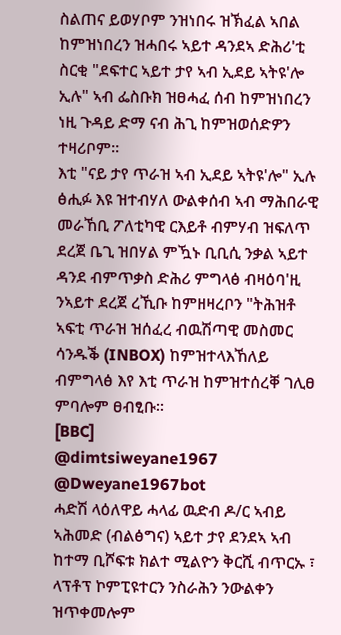ስልጠና ይወሃቦም ንዝነበሩ ዝኽፈል ኣበል ከምዝነበረን ዝሓበሩ ኣይተ ዳንደኣ ድሕሪ'ቲ ስርቂ "ደፍተር ኣይተ ታየ ኣብ ኢደይ ኣትዩ'ሎ ኢሉ" ኣብ ፌስቡክ ዝፀሓፈ ሰብ ከምዝነበረን ነዚ ጉዳይ ድማ ናብ ሕጊ ከምዝወሰድዎን ተዛሪቦም።
እቲ "ናይ ታየ ጥራዝ ኣብ ኢደይ ኣትዩ'ሎ" ኢሉ ፅሒፉ እዩ ዝተብሃለ ውልቀሰብ ኣብ ማሕበራዊ መራኸቢ ፖለቲካዊ ርእይቶ ብምሃብ ዝፍለጥ ደረጀ ቤጊ ዝበሃል ምዃኑ ቢቢሲ ንቃል ኣይተ ዳንደ ብምጥቃስ ድሕሪ ምግላፅ ብዛዕባ'ዚ ንኣይተ ደረጀ ረኺቡ ከምዘዛረቦን "ትሕዝቶ ኣፍቲ ጥራዝ ዝሰፈረ ብዉሽጣዊ መስመር ሳንዱቕ (INBOX) ከምዝተላእኸለይ ብምግላፅ እየ እቲ ጥራዝ ከምዝተሰረቐ ገሊፀ ምባሎም ፀብፂቡ።
[BBC]
@dimtsiweyane1967
@Dweyane1967bot
ሓድሽ ላዕለዋይ ሓላፊ ዉድብ ዶ/ር ኣብይ ኣሕመድ (ብልፅግና) ኣይተ ታየ ደንደኣ ኣብ ከተማ ቢሾፍቱ ክልተ ሚልዮን ቅርሺ ብጥርኡ ፣ ላፕቶፕ ኮምፒዩተርን ንስራሕን ንውልቀን ዝጥቀመሎም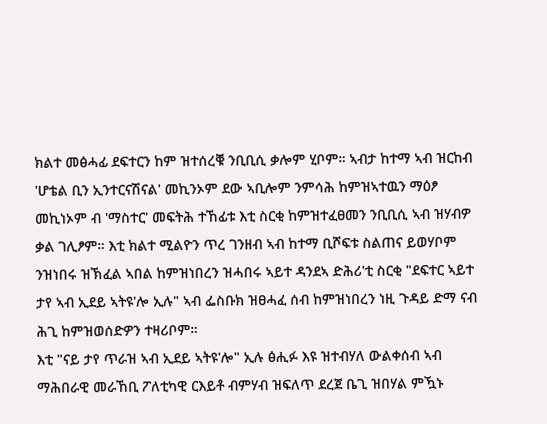ክልተ መፅሓፊ ደፍተርን ከም ዝተሰረቑ ንቢቢሲ ቃሎም ሂቦም። ኣብታ ከተማ ኣብ ዝርከብ 'ሆቴል ቢን ኢንተርናሽናል' መኪንኦም ደው ኣቢሎም ንምሳሕ ከምዝኣተዉን ማዕፆ መኪነኦም ብ 'ማስተር' መፍትሕ ተኸፊቱ እቲ ስርቂ ከምዝተፈፀመን ንቢቢሲ ኣብ ዝሃብዎ ቃል ገሊፆም። እቲ ክልተ ሚልዮን ጥረ ገንዘብ ኣብ ከተማ ቢሾፍቱ ስልጠና ይወሃቦም ንዝነበሩ ዝኽፈል ኣበል ከምዝነበረን ዝሓበሩ ኣይተ ዳንደኣ ድሕሪ'ቲ ስርቂ "ደፍተር ኣይተ ታየ ኣብ ኢደይ ኣትዩ'ሎ ኢሉ" ኣብ ፌስቡክ ዝፀሓፈ ሰብ ከምዝነበረን ነዚ ጉዳይ ድማ ናብ ሕጊ ከምዝወሰድዎን ተዛሪቦም።
እቲ "ናይ ታየ ጥራዝ ኣብ ኢደይ ኣትዩ'ሎ" ኢሉ ፅሒፉ እዩ ዝተብሃለ ውልቀሰብ ኣብ ማሕበራዊ መራኸቢ ፖለቲካዊ ርእይቶ ብምሃብ ዝፍለጥ ደረጀ ቤጊ ዝበሃል ምዃኑ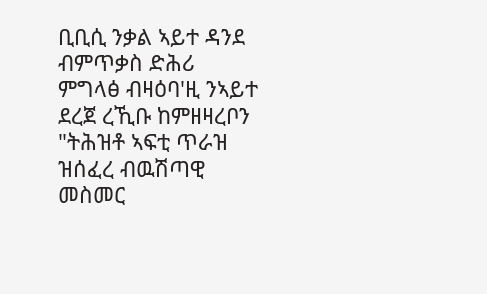ቢቢሲ ንቃል ኣይተ ዳንደ ብምጥቃስ ድሕሪ ምግላፅ ብዛዕባ'ዚ ንኣይተ ደረጀ ረኺቡ ከምዘዛረቦን "ትሕዝቶ ኣፍቲ ጥራዝ ዝሰፈረ ብዉሽጣዊ መስመር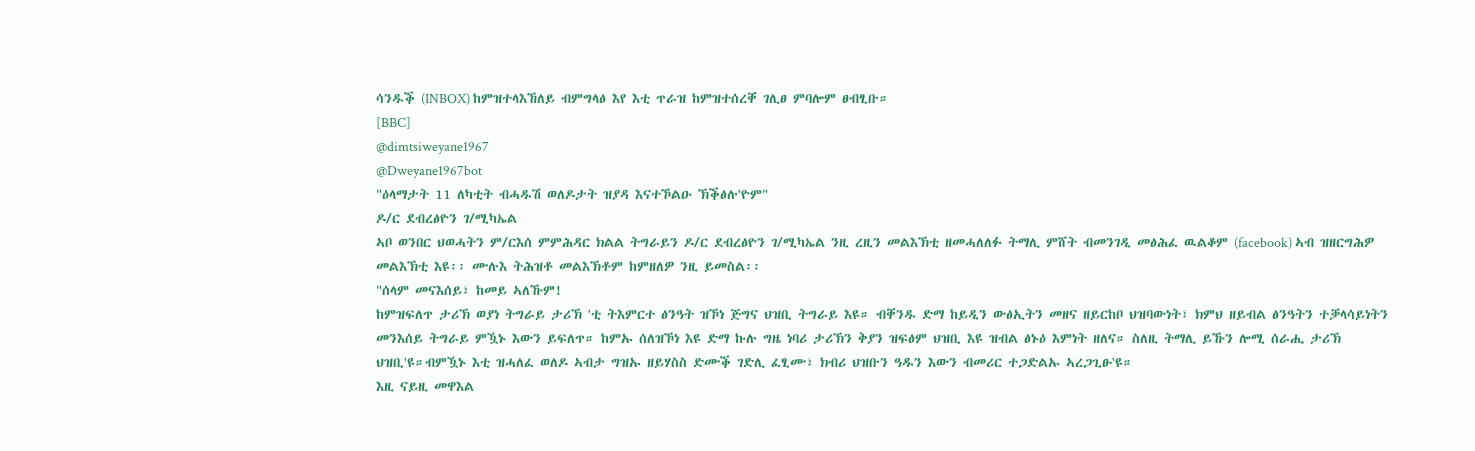ሳንዱቕ (INBOX) ከምዝተላእኸለይ ብምግላፅ እየ እቲ ጥራዝ ከምዝተሰረቐ ገሊፀ ምባሎም ፀብፂቡ።
[BBC]
@dimtsiweyane1967
@Dweyane1967bot
"ዕላማታት 11 ለካቲት ብሓዱሽ ወለዶታት ዝያዳ እናተኾልዑ ኽቕፅሉ'ዮም"
ዶ/ር ደብረፅዮን ገ/ሚካኤል
ኣቦ ወንበር ህወሓትን ም/ርእሰ ምምሕዳር ክልል ትግራይን ዶ/ር ደብረፅዮን ገ/ሚካኤል ንዚ ረዚን መልእኽቲ ዘመሓለለፉ ትማሊ ምሸት ብመንገዲ መፅሕፈ ዉልቆም (facebook) ኣብ ዝዘርግሕዎ መልእኽቲ እዩ፡፡ ሙሉእ ትሕዝቶ መልእኽቶም ከምዘለዎ ንዚ ይመስል፡፡
"ሰላም መናእሰይ፣ ከመይ ኣለኹም!
ከምዝፍለጥ ታሪኽ ወያነ ትግራይ ታሪኽ 'ቲ ትእምርተ ፅንዓት ዝኾነ ጅግና ህዝቢ ትግራይ እዩ። ብቐንዱ ድማ ከይዲን ውፅኢትን መዘና ዘይርከቦ ህዝባውነት፣ ክምህ ዘይብል ፅንዓትን ተቓላሳይነትን መንእሰይ ትግራይ ምዃኑ እውን ይፍለጥ። ከምኡ ሰለዝኾነ እዩ ድማ ኩሉ ግዜ ነባሪ ታሪኽን ቅያን ዝፍፅም ህዝቢ እዩ ዝብል ፅኑዕ እምነት ዘለና። ስለዚ ትማሊ ይኹን ሎሚ ሰራሒ ታሪኽ ህዝቢ'ዩ።ብምዃኑ እቲ ዝሓለፈ ወለዶ ኣብታ ግዝኡ ዘይሃስስ ድሙቕ ገድሊ ፈፂሙ፣ ክብሪ ህዝቡን ዓዱን እውን ብመሪር ተጋድልኡ ኣረጋጊፁ'ዩ።
እዚ ናይዚ መዋእል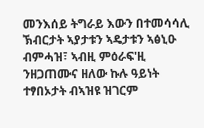መንእሰይ ትግራይ እውን በተመሳሳሊ ኽብርታት ኣያታቱን ኣዴታቱን ኣፅኒዑ ብምሓዝ፣ ኣብዚ ምዕራፍ'ዚ ንዘጋጠሙና ዘለው ኩሉ ዓይነት ተፃበኦታት ብኣዝዩ ዝገርም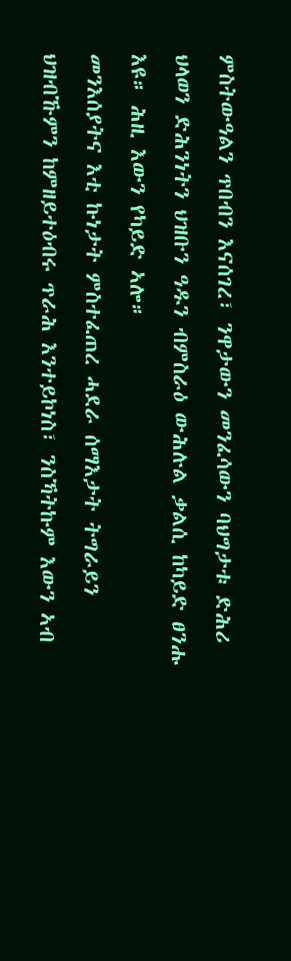ምስትውዓልን ጥበብን እናሰገረ፣ ንዋታውን መንፈሳውን ባህግታቱ ድሕሪ ህላወን ድሕንነትን ህዝቡን ዓዱን ብምስራዕ ውሕሉል ቃልሲ ከካይድ ፀንሑ እዩ። ሕዚ እውን የካይድ ኣሎ።
መንእሰያትና እቲ ኩነታት ምስተፈጠረ ሓደራ ሰማእታት ትግራይን ህዝብኹምን ከምዘይተዕብሩ ጥራሕ እንተይኮነስ፣ ንስኻትኩም እውን ኣብ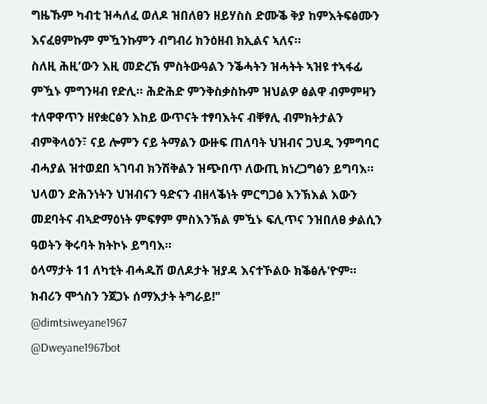ግዜኹም ካብቲ ዝሓለፈ ወለዶ ዝበለፀን ዘይሃስስ ድሙቕ ቅያ ከምእትፍፅሙን እናፈፀምኩም ምዃንኩምን ብግብሪ ክንዕዘብ ክኢልና ኣለና።
ስለዚ ሕዚ’ውን እዚ መድረኽ ምስትውዓልን ንቕሓትን ዝሓትት ኣዝዩ ተኣፋፊ ምዃኑ ምግንዛብ የድሊ። ሕድሕድ ምንቅስቃስኩም ዝህልዎ ፅልዋ ብምምዛን ተለዋዋጥን ዘየቋርፅን እከይ ውጥናት ተፃባእትና ብቐፃሊ ብምክትታልን ብምቅላዕን፣ ናይ ሎምን ናይ ትማልን ውዙፍ ጠለባት ህዝብና ጋህዲ ንምግባር ብሓያል ዝተወደበ ኣገባብ ክንሽቅልን ዝጭበጥ ለውጢ ክነረጋግፅን ይግባእ። ህላወን ድሕንነትን ህዝብናን ዓድናን ብዘላቕነት ምርግጋፅ እንኽእል እውን መደባትና ብኣድማዕነት ምፍፃም ምስእንኽል ምዃኑ ፍሊጥና ንዝበለፀ ቃልሲን ዓወትን ቅሩባት ክትኮኑ ይግባእ።
ዕላማታት 11 ለካቲት ብሓዱሽ ወለዶታት ዝያዳ እናተኾልዑ ክቕፅሉ'ዮም።
ክብሪን ሞጎስን ንጀጋኑ ሰማእታት ትግራይ!"
@dimtsiweyane1967
@Dweyane1967bot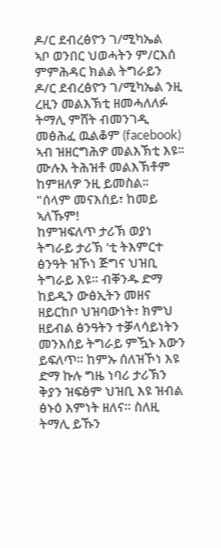ዶ/ር ደብረፅዮን ገ/ሚካኤል
ኣቦ ወንበር ህወሓትን ም/ርእሰ ምምሕዳር ክልል ትግራይን ዶ/ር ደብረፅዮን ገ/ሚካኤል ንዚ ረዚን መልእኽቲ ዘመሓለለፉ ትማሊ ምሸት ብመንገዲ መፅሕፈ ዉልቆም (facebook) ኣብ ዝዘርግሕዎ መልእኽቲ እዩ፡፡ ሙሉእ ትሕዝቶ መልእኽቶም ከምዘለዎ ንዚ ይመስል፡፡
"ሰላም መናእሰይ፣ ከመይ ኣለኹም!
ከምዝፍለጥ ታሪኽ ወያነ ትግራይ ታሪኽ 'ቲ ትእምርተ ፅንዓት ዝኾነ ጅግና ህዝቢ ትግራይ እዩ። ብቐንዱ ድማ ከይዲን ውፅኢትን መዘና ዘይርከቦ ህዝባውነት፣ ክምህ ዘይብል ፅንዓትን ተቓላሳይነትን መንእሰይ ትግራይ ምዃኑ እውን ይፍለጥ። ከምኡ ሰለዝኾነ እዩ ድማ ኩሉ ግዜ ነባሪ ታሪኽን ቅያን ዝፍፅም ህዝቢ እዩ ዝብል ፅኑዕ እምነት ዘለና። ስለዚ ትማሊ ይኹን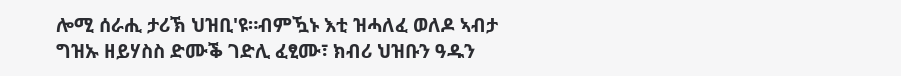ሎሚ ሰራሒ ታሪኽ ህዝቢ'ዩ።ብምዃኑ እቲ ዝሓለፈ ወለዶ ኣብታ ግዝኡ ዘይሃስስ ድሙቕ ገድሊ ፈፂሙ፣ ክብሪ ህዝቡን ዓዱን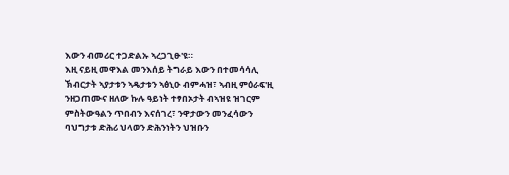እውን ብመሪር ተጋድልኡ ኣረጋጊፁ'ዩ።
እዚ ናይዚ መዋእል መንእሰይ ትግራይ እውን በተመሳሳሊ ኽብርታት ኣያታቱን ኣዴታቱን ኣፅኒዑ ብምሓዝ፣ ኣብዚ ምዕራፍ'ዚ ንዘጋጠሙና ዘለው ኩሉ ዓይነት ተፃበኦታት ብኣዝዩ ዝገርም ምስትውዓልን ጥበብን እናሰገረ፣ ንዋታውን መንፈሳውን ባህግታቱ ድሕሪ ህላወን ድሕንነትን ህዝቡን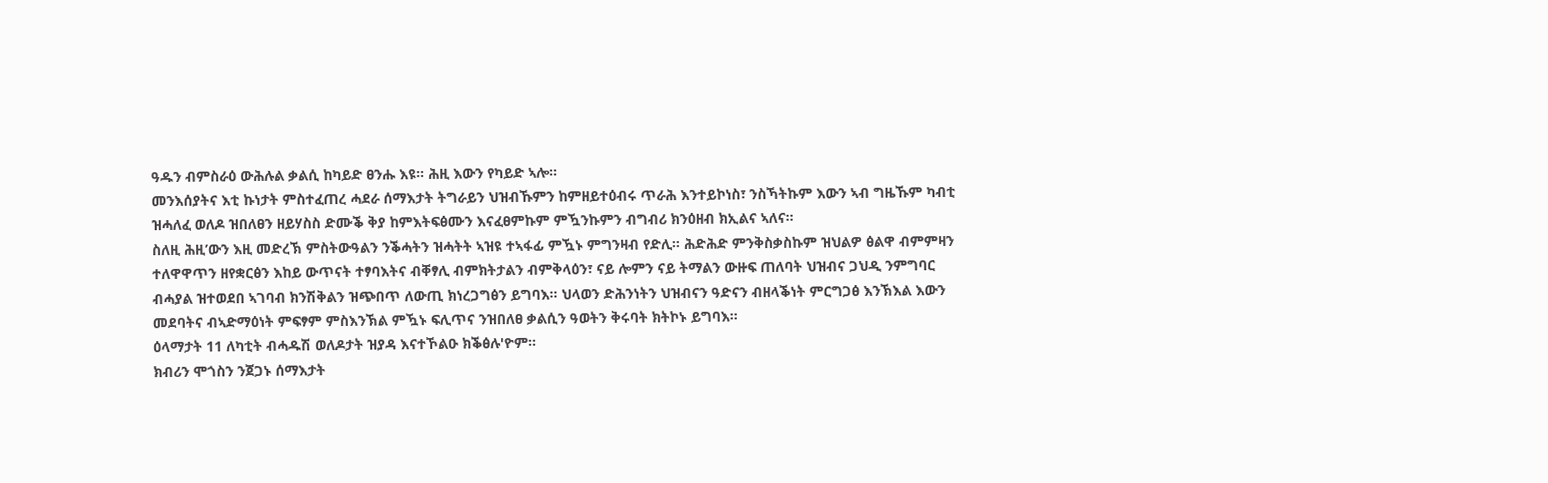ዓዱን ብምስራዕ ውሕሉል ቃልሲ ከካይድ ፀንሑ እዩ። ሕዚ እውን የካይድ ኣሎ።
መንእሰያትና እቲ ኩነታት ምስተፈጠረ ሓደራ ሰማእታት ትግራይን ህዝብኹምን ከምዘይተዕብሩ ጥራሕ እንተይኮነስ፣ ንስኻትኩም እውን ኣብ ግዜኹም ካብቲ ዝሓለፈ ወለዶ ዝበለፀን ዘይሃስስ ድሙቕ ቅያ ከምእትፍፅሙን እናፈፀምኩም ምዃንኩምን ብግብሪ ክንዕዘብ ክኢልና ኣለና።
ስለዚ ሕዚ’ውን እዚ መድረኽ ምስትውዓልን ንቕሓትን ዝሓትት ኣዝዩ ተኣፋፊ ምዃኑ ምግንዛብ የድሊ። ሕድሕድ ምንቅስቃስኩም ዝህልዎ ፅልዋ ብምምዛን ተለዋዋጥን ዘየቋርፅን እከይ ውጥናት ተፃባእትና ብቐፃሊ ብምክትታልን ብምቅላዕን፣ ናይ ሎምን ናይ ትማልን ውዙፍ ጠለባት ህዝብና ጋህዲ ንምግባር ብሓያል ዝተወደበ ኣገባብ ክንሽቅልን ዝጭበጥ ለውጢ ክነረጋግፅን ይግባእ። ህላወን ድሕንነትን ህዝብናን ዓድናን ብዘላቕነት ምርግጋፅ እንኽእል እውን መደባትና ብኣድማዕነት ምፍፃም ምስእንኽል ምዃኑ ፍሊጥና ንዝበለፀ ቃልሲን ዓወትን ቅሩባት ክትኮኑ ይግባእ።
ዕላማታት 11 ለካቲት ብሓዱሽ ወለዶታት ዝያዳ እናተኾልዑ ክቕፅሉ'ዮም።
ክብሪን ሞጎስን ንጀጋኑ ሰማእታት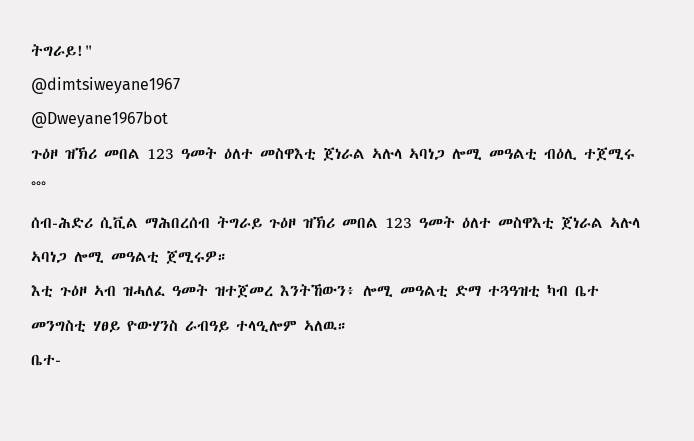ትግራይ!"
@dimtsiweyane1967
@Dweyane1967bot
ጉዕዞ ዝኽሪ መበል 123 ዓመት ዕለተ መስዋእቲ ጀነራል ኣሉላ ኣባነጋ ሎሚ መዓልቲ ብዕሊ ተጀሚሩ
°°°
ሰብ-ሕድሪ ሲቪል ማሕበረሰብ ትግራይ ጉዕዞ ዝኽሪ መበል 123 ዓመት ዕለተ መስዋእቲ ጀነራል ኣሉላ ኣባነጋ ሎሚ መዓልቲ ጀሚሩዎ።
እቲ ጉዕዞ ኣብ ዝሓለፈ ዓመት ዝተጀመረ እንትኸውን፥ ሎሚ መዓልቲ ድማ ተጓዓዝቲ ካብ ቤተ መንግስቲ ሃፀይ ዮውሃንስ ራብዓይ ተላዒሎም ኣለዉ።
ቤተ-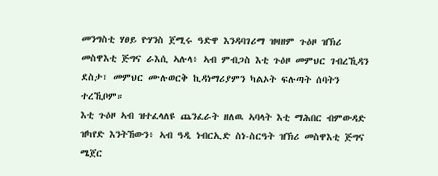መንግስቲ ሃፀይ ዮሃንስ ጀሚሩ ዓድዋ እንዳባገሪማ ዝዛዘም ጉዕዞ ዝኽሪ መስዋእቲ ጅግና ራእሲ ኣሉላ፥ ኣብ ምብጋስ እቲ ጉዕዞ መምህር ገብረኺዳን ደስታ፣ መምህር ሙሉወርቅ ኪዳነማሪያምን ካልኦት ፍሉጣት ሰባትን ተረኺቦም።
እቲ ጉዕዞ ኣብ ዝተፈላለዩ ጨንፈራት ዘለዉ ኣባላት እቲ ማሕበር ብምውዳድ ዝካየድ እንትኸውን፥ ኣብ ዓዲ ነብርኢድ ስነ-ስርዓት ዝኽሪ መስዋእቲ ጅግና ሜጀር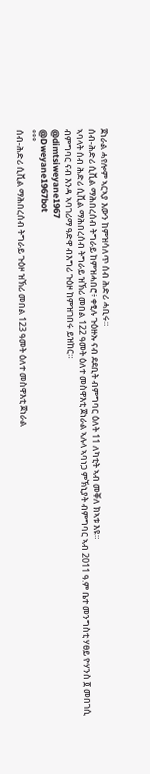ጀነራል ሓየሎም ኣርኣያ እውን ከምዝሳለጥ ሰብ ሕድሪ ሓቢሩ።
ሰብ-ሕድሪ ሲቪል ማሕበረሰብ ትግራይ ከምዝሓበሮ፥ ቀፂሉ ጉዕዙኡ ናብ ደደቢት ብምግባር ዕለት 11 ለካቲት ኣብ መቐለ ክኣቱ እዩ።
ኣባላት ሰብ ሕድሪ ሲቪል ማሕበረሰብ ትግራይ ዝኽሪ መበል 122 ዓመት ዕለተ መስዋእቲ ጀነራል ኣሉላ ኣባነጋ ምኽኒያት ብምግባር ኣብ 2011 ዓ.ም ቤተ መንግስቲ ሃፀይ ዮሃንስ ፬ መበገሲ ብምግባር ናብ እንዳ ኣባገሪማ ዓድዋ ብእግሪ ጉዕዞ ከምዝገበሩ ይዝከር።
@dimtsiweyane1967
@Dweyane1967bot
°°°
ሰብ-ሕድሪ ሲቪል ማሕበረሰብ ትግራይ ጉዕዞ ዝኽሪ መበል 123 ዓመት ዕለተ መስዋእቲ ጀነራል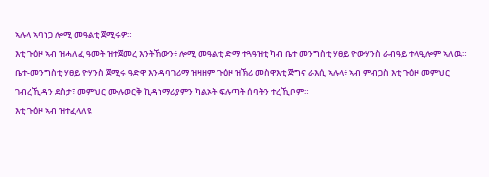ኣሉላ ኣባነጋ ሎሚ መዓልቲ ጀሚሩዎ።
እቲ ጉዕዞ ኣብ ዝሓለፈ ዓመት ዝተጀመረ እንትኸውን፥ ሎሚ መዓልቲ ድማ ተጓዓዝቲ ካብ ቤተ መንግስቲ ሃፀይ ዮውሃንስ ራብዓይ ተላዒሎም ኣለዉ።
ቤተ-መንግስቲ ሃፀይ ዮሃንስ ጀሚሩ ዓድዋ እንዳባገሪማ ዝዛዘም ጉዕዞ ዝኽሪ መስዋእቲ ጅግና ራእሲ ኣሉላ፥ ኣብ ምብጋስ እቲ ጉዕዞ መምህር ገብረኺዳን ደስታ፣ መምህር ሙሉወርቅ ኪዳነማሪያምን ካልኦት ፍሉጣት ሰባትን ተረኺቦም።
እቲ ጉዕዞ ኣብ ዝተፈላለዩ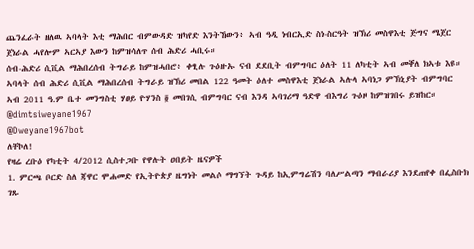ጨንፈራት ዘለዉ ኣባላት እቲ ማሕበር ብምውዳድ ዝካየድ እንትኸውን፥ ኣብ ዓዲ ነብርኢድ ስነ-ስርዓት ዝኽሪ መስዋእቲ ጅግና ሜጀር ጀነራል ሓየሎም ኣርኣያ እውን ከምዝሳለጥ ሰብ ሕድሪ ሓቢሩ።
ሰብ-ሕድሪ ሲቪል ማሕበረሰብ ትግራይ ከምዝሓበሮ፥ ቀፂሉ ጉዕዙኡ ናብ ደደቢት ብምግባር ዕለት 11 ለካቲት ኣብ መቐለ ክኣቱ እዩ።
ኣባላት ሰብ ሕድሪ ሲቪል ማሕበረሰብ ትግራይ ዝኽሪ መበል 122 ዓመት ዕለተ መስዋእቲ ጀነራል ኣሉላ ኣባነጋ ምኽኒያት ብምግባር ኣብ 2011 ዓ.ም ቤተ መንግስቲ ሃፀይ ዮሃንስ ፬ መበገሲ ብምግባር ናብ እንዳ ኣባገሪማ ዓድዋ ብእግሪ ጉዕዞ ከምዝገበሩ ይዝከር።
@dimtsiweyane1967
@Dweyane1967bot
ለቸኮለ!
የዛሬ ረቡዕ የካቲት 4/2012 ሲስተጋቡ የዋሉት ዐበይት ዜናዎች
1. ምርጫ ቦርድ ስለ ጃዋር ሞሐመድ የኢትዮጵያ ዜግነት መልሶ ማግኘት ጉዳይ ከኢምግሬሽን ባለሥልጣን ማብራሪያ እንደጠየቀ በፌስቡክ ገጹ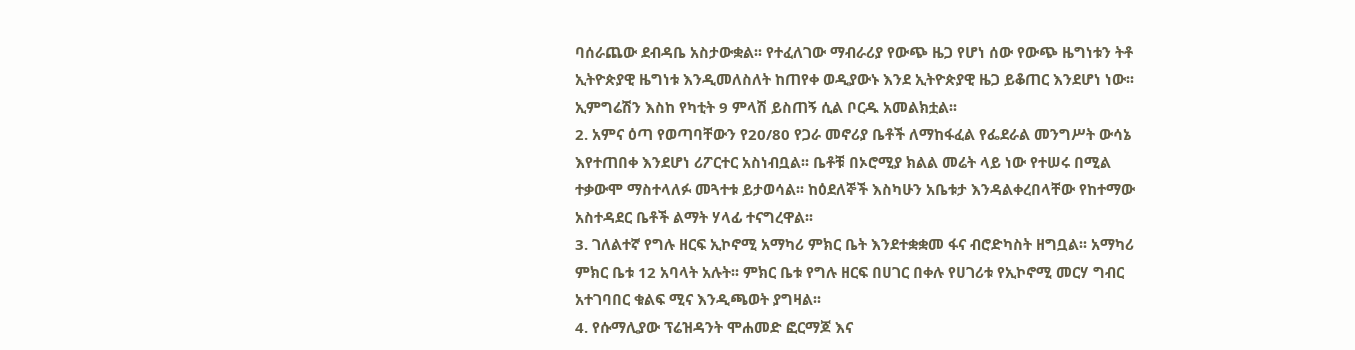ባሰራጨው ደብዳቤ አስታውቋል፡፡ የተፈለገው ማብራሪያ የውጭ ዜጋ የሆነ ሰው የውጭ ዜግነቱን ትቶ ኢትዮጵያዊ ዜግነቱ እንዲመለስለት ከጠየቀ ወዲያውኑ እንደ ኢትዮጵያዊ ዜጋ ይቆጠር እንደሆነ ነው፡፡ ኢምግሬሽን እስከ የካቲት 9 ምላሽ ይስጠኝ ሲል ቦርዱ አመልክቷል፡፡
2. አምና ዕጣ የወጣባቸውን የ20/80 የጋራ መኖሪያ ቤቶች ለማከፋፈል የፌደራል መንግሥት ውሳኔ እየተጠበቀ እንደሆነ ሪፖርተር አስነብቧል፡፡ ቤቶቹ በኦሮሚያ ክልል መሬት ላይ ነው የተሠሩ በሚል ተቃውሞ ማስተላለፉ መጓተቱ ይታወሳል፡፡ ከዕደለኞች እስካሁን አቤቱታ እንዳልቀረበላቸው የከተማው አስተዳደር ቤቶች ልማት ሃላፊ ተናግረዋል፡፡
3. ገለልተኛ የግሉ ዘርፍ ኢኮኖሚ አማካሪ ምክር ቤት እንደተቋቋመ ፋና ብሮድካስት ዘግቧል፡፡ አማካሪ ምክር ቤቱ 12 አባላት አሉት፡፡ ምክር ቤቱ የግሉ ዘርፍ በሀገር በቀሉ የሀገሪቱ የኢኮኖሚ መርሃ ግብር አተገባበር ቁልፍ ሚና እንዲጫወት ያግዛል፡፡
4. የሱማሊያው ፕሬዝዳንት ሞሐመድ ፎርማጆ እና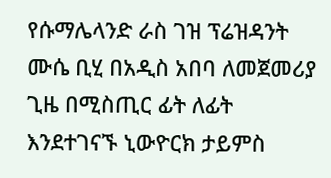የሱማሌላንድ ራስ ገዝ ፕሬዝዳንት ሙሴ ቢሂ በአዲስ አበባ ለመጀመሪያ ጊዜ በሚስጢር ፊት ለፊት እንደተገናኙ ኒውዮርክ ታይምስ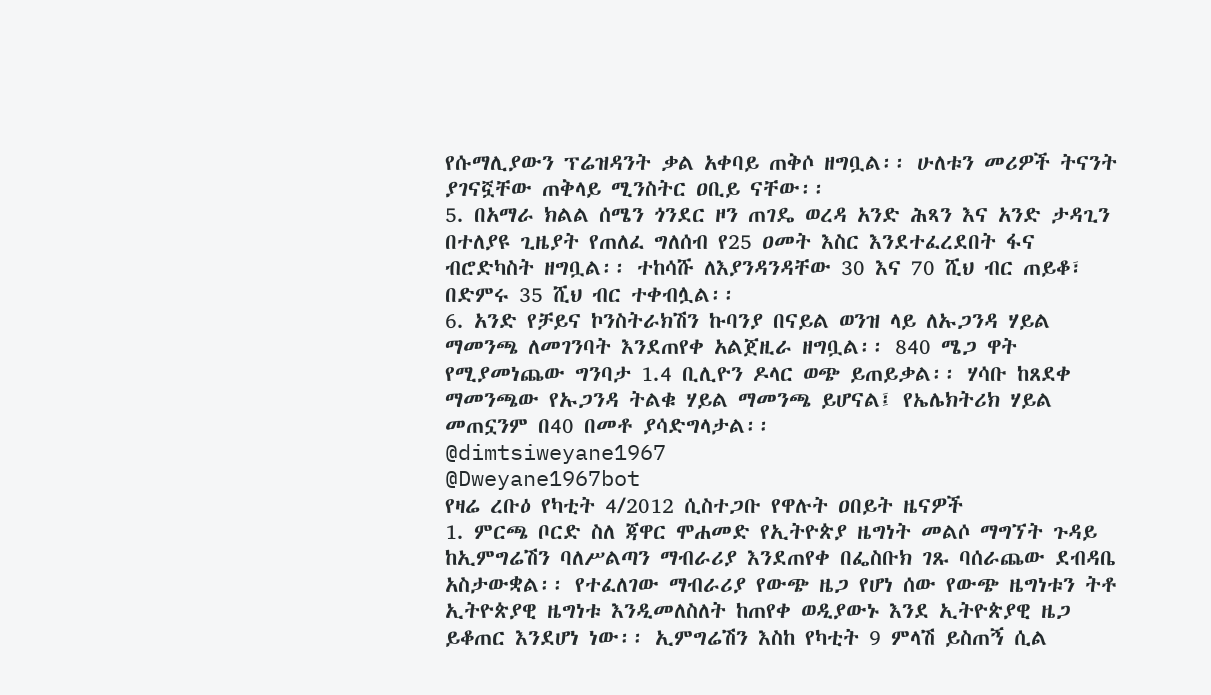የሱማሊያውን ፕሬዝዳንት ቃል አቀባይ ጠቅሶ ዘግቧል፡፡ ሁለቱን መሪዎች ትናንት ያገናኟቸው ጠቅላይ ሚንስትር ዐቢይ ናቸው፡፡
5. በአማራ ክልል ሰሜን ጎንደር ዞን ጠገዴ ወረዳ አንድ ሕጻን እና አንድ ታዳጊን በተለያዩ ጊዜያት የጠለፈ ግለሰብ የ25 ዐመት እስር እንደተፈረደበት ፋና ብሮድካስት ዘግቧል፡፡ ተከሳሹ ለእያንዳንዳቸው 30 እና 70 ሺህ ብር ጠይቆ፣ በድምሩ 35 ሺህ ብር ተቀብሏል፡፡
6. አንድ የቻይና ኮንስትራክሽን ኩባንያ በናይል ወንዝ ላይ ለኡጋንዳ ሃይል ማመንጫ ለመገንባት እንደጠየቀ አልጀዚራ ዘግቧል፡፡ 840 ሜጋ ዋት የሚያመነጨው ግንባታ 1.4 ቢሊዮን ዶላር ወጭ ይጠይቃል፡፡ ሃሳቡ ከጸደቀ ማመንጫው የኡጋንዳ ትልቁ ሃይል ማመንጫ ይሆናል፤ የኤሌክትሪክ ሃይል መጠኗንም በ40 በመቶ ያሳድግላታል፡፡
@dimtsiweyane1967
@Dweyane1967bot
የዛሬ ረቡዕ የካቲት 4/2012 ሲስተጋቡ የዋሉት ዐበይት ዜናዎች
1. ምርጫ ቦርድ ስለ ጃዋር ሞሐመድ የኢትዮጵያ ዜግነት መልሶ ማግኘት ጉዳይ ከኢምግሬሽን ባለሥልጣን ማብራሪያ እንደጠየቀ በፌስቡክ ገጹ ባሰራጨው ደብዳቤ አስታውቋል፡፡ የተፈለገው ማብራሪያ የውጭ ዜጋ የሆነ ሰው የውጭ ዜግነቱን ትቶ ኢትዮጵያዊ ዜግነቱ እንዲመለስለት ከጠየቀ ወዲያውኑ እንደ ኢትዮጵያዊ ዜጋ ይቆጠር እንደሆነ ነው፡፡ ኢምግሬሽን እስከ የካቲት 9 ምላሽ ይስጠኝ ሲል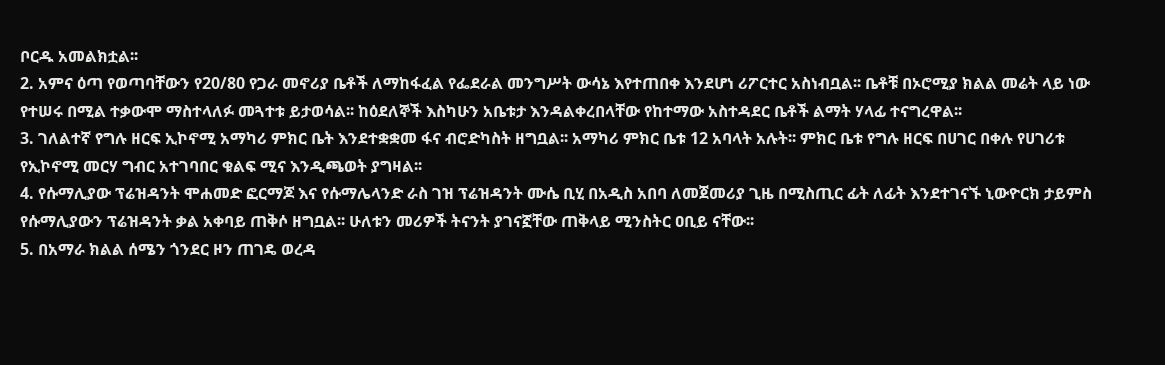ቦርዱ አመልክቷል፡፡
2. አምና ዕጣ የወጣባቸውን የ20/80 የጋራ መኖሪያ ቤቶች ለማከፋፈል የፌደራል መንግሥት ውሳኔ እየተጠበቀ እንደሆነ ሪፖርተር አስነብቧል፡፡ ቤቶቹ በኦሮሚያ ክልል መሬት ላይ ነው የተሠሩ በሚል ተቃውሞ ማስተላለፉ መጓተቱ ይታወሳል፡፡ ከዕደለኞች እስካሁን አቤቱታ እንዳልቀረበላቸው የከተማው አስተዳደር ቤቶች ልማት ሃላፊ ተናግረዋል፡፡
3. ገለልተኛ የግሉ ዘርፍ ኢኮኖሚ አማካሪ ምክር ቤት እንደተቋቋመ ፋና ብሮድካስት ዘግቧል፡፡ አማካሪ ምክር ቤቱ 12 አባላት አሉት፡፡ ምክር ቤቱ የግሉ ዘርፍ በሀገር በቀሉ የሀገሪቱ የኢኮኖሚ መርሃ ግብር አተገባበር ቁልፍ ሚና እንዲጫወት ያግዛል፡፡
4. የሱማሊያው ፕሬዝዳንት ሞሐመድ ፎርማጆ እና የሱማሌላንድ ራስ ገዝ ፕሬዝዳንት ሙሴ ቢሂ በአዲስ አበባ ለመጀመሪያ ጊዜ በሚስጢር ፊት ለፊት እንደተገናኙ ኒውዮርክ ታይምስ የሱማሊያውን ፕሬዝዳንት ቃል አቀባይ ጠቅሶ ዘግቧል፡፡ ሁለቱን መሪዎች ትናንት ያገናኟቸው ጠቅላይ ሚንስትር ዐቢይ ናቸው፡፡
5. በአማራ ክልል ሰሜን ጎንደር ዞን ጠገዴ ወረዳ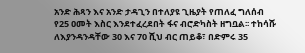አንድ ሕጻን እና አንድ ታዳጊን በተለያዩ ጊዜያት የጠለፈ ግለሰብ የ25 ዐመት እስር እንደተፈረደበት ፋና ብሮድካስት ዘግቧል፡፡ ተከሳሹ ለእያንዳንዳቸው 30 እና 70 ሺህ ብር ጠይቆ፣ በድምሩ 35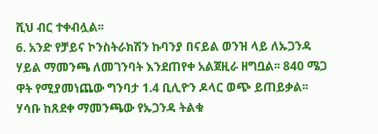ሺህ ብር ተቀብሏል፡፡
6. አንድ የቻይና ኮንስትራክሽን ኩባንያ በናይል ወንዝ ላይ ለኡጋንዳ ሃይል ማመንጫ ለመገንባት እንደጠየቀ አልጀዚራ ዘግቧል፡፡ 840 ሜጋ ዋት የሚያመነጨው ግንባታ 1.4 ቢሊዮን ዶላር ወጭ ይጠይቃል፡፡ ሃሳቡ ከጸደቀ ማመንጫው የኡጋንዳ ትልቁ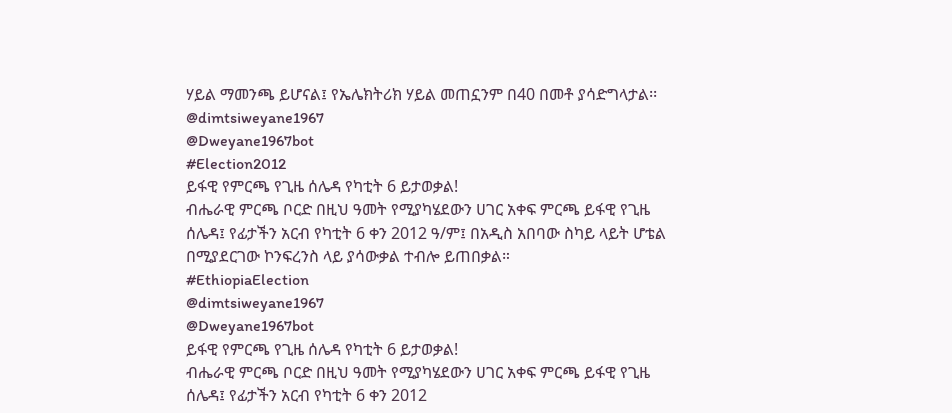ሃይል ማመንጫ ይሆናል፤ የኤሌክትሪክ ሃይል መጠኗንም በ40 በመቶ ያሳድግላታል፡፡
@dimtsiweyane1967
@Dweyane1967bot
#Election2012
ይፋዊ የምርጫ የጊዜ ሰሌዳ የካቲት 6 ይታወቃል!
ብሔራዊ ምርጫ ቦርድ በዚህ ዓመት የሚያካሄደውን ሀገር አቀፍ ምርጫ ይፋዊ የጊዜ ሰሌዳ፤ የፊታችን አርብ የካቲት 6 ቀን 2012 ዓ/ም፤ በአዲስ አበባው ስካይ ላይት ሆቴል በሚያደርገው ኮንፍረንስ ላይ ያሳውቃል ተብሎ ይጠበቃል።
#EthiopiaElection
@dimtsiweyane1967
@Dweyane1967bot
ይፋዊ የምርጫ የጊዜ ሰሌዳ የካቲት 6 ይታወቃል!
ብሔራዊ ምርጫ ቦርድ በዚህ ዓመት የሚያካሄደውን ሀገር አቀፍ ምርጫ ይፋዊ የጊዜ ሰሌዳ፤ የፊታችን አርብ የካቲት 6 ቀን 2012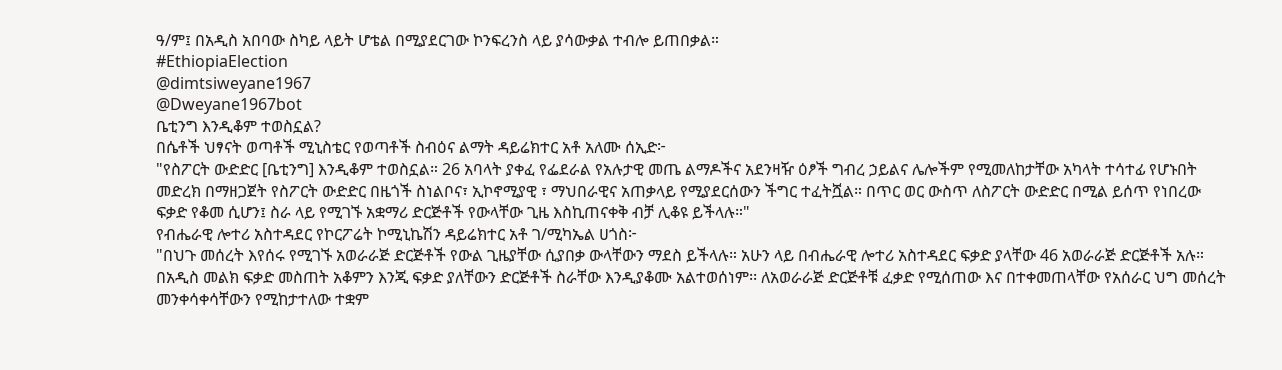ዓ/ም፤ በአዲስ አበባው ስካይ ላይት ሆቴል በሚያደርገው ኮንፍረንስ ላይ ያሳውቃል ተብሎ ይጠበቃል።
#EthiopiaElection
@dimtsiweyane1967
@Dweyane1967bot
ቤቲንግ እንዲቆም ተወስኗል?
በሴቶች ህፃናት ወጣቶች ሚኒስቴር የወጣቶች ስብዕና ልማት ዳይሬክተር አቶ አለሙ ሰኢድ፦
"የስፖርት ውድድር [ቤቲንግ] እንዲቆም ተወስኗል። 26 አባላት ያቀፈ የፌደራል የአሉታዊ መጤ ልማዶችና አደንዛዥ ዕፆች ግብረ ኃይልና ሌሎችም የሚመለከታቸው አካላት ተሳተፊ የሆኑበት መድረክ በማዘጋጀት የስፖርት ውድድር በዜጎች ስነልቦና፣ ኢኮኖሚያዊ ፣ ማህበራዊና አጠቃላይ የሚያደርሰውን ችግር ተፈትሿል። በጥር ወር ውስጥ ለስፖርት ውድድር በሚል ይሰጥ የነበረው ፍቃድ የቆመ ሲሆን፤ ስራ ላይ የሚገኙ አቋማሪ ድርጅቶች የውላቸው ጊዜ እስኪጠናቀቅ ብቻ ሊቆዩ ይችላሉ።"
የብሔራዊ ሎተሪ አስተዳደር የኮርፖሬት ኮሚኒኬሽን ዳይሬክተር አቶ ገ/ሚካኤል ሀጎስ፦
"በህጉ መሰረት እየሰሩ የሚገኙ አወራራጅ ድርጅቶች የውል ጊዜያቸው ሲያበቃ ውላቸውን ማደስ ይችላሉ። አሁን ላይ በብሔራዊ ሎተሪ አስተዳደር ፍቃድ ያላቸው 46 አወራራጅ ድርጅቶች አሉ። በአዲስ መልክ ፍቃድ መስጠት አቆምን እንጂ ፍቃድ ያለቸውን ድርጅቶች ስራቸው እንዲያቆሙ አልተወሰነም፡፡ ለአወራራጅ ድርጅቶቹ ፈቃድ የሚሰጠው እና በተቀመጠላቸው የአሰራር ህግ መሰረት መንቀሳቀሳቸውን የሚከታተለው ተቋም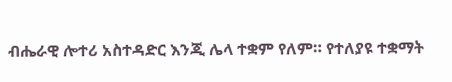ብሔራዊ ሎተሪ አስተዳድር እንጂ ሌላ ተቋም የለም። የተለያዩ ተቋማት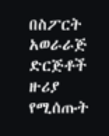በስፖርት አወራራጅ ድርጅቶች ዙሪያ የሚሰጡት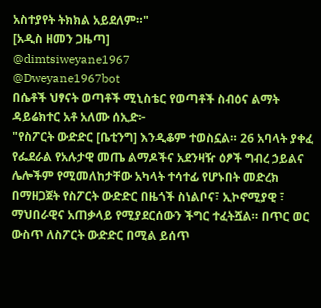አስተያየት ትክክል አይደለም።"
[አዲስ ዘመን ጋዜጣ]
@dimtsiweyane1967
@Dweyane1967bot
በሴቶች ህፃናት ወጣቶች ሚኒስቴር የወጣቶች ስብዕና ልማት ዳይሬክተር አቶ አለሙ ሰኢድ፦
"የስፖርት ውድድር [ቤቲንግ] እንዲቆም ተወስኗል። 26 አባላት ያቀፈ የፌደራል የአሉታዊ መጤ ልማዶችና አደንዛዥ ዕፆች ግብረ ኃይልና ሌሎችም የሚመለከታቸው አካላት ተሳተፊ የሆኑበት መድረክ በማዘጋጀት የስፖርት ውድድር በዜጎች ስነልቦና፣ ኢኮኖሚያዊ ፣ ማህበራዊና አጠቃላይ የሚያደርሰውን ችግር ተፈትሿል። በጥር ወር ውስጥ ለስፖርት ውድድር በሚል ይሰጥ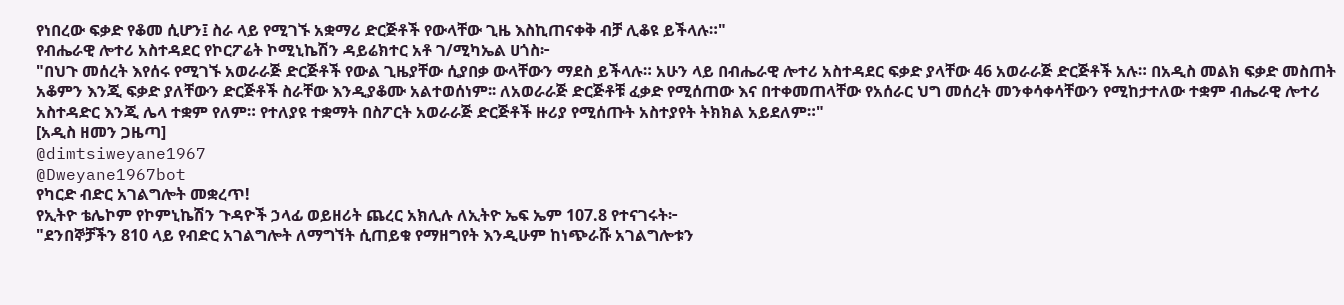የነበረው ፍቃድ የቆመ ሲሆን፤ ስራ ላይ የሚገኙ አቋማሪ ድርጅቶች የውላቸው ጊዜ እስኪጠናቀቅ ብቻ ሊቆዩ ይችላሉ።"
የብሔራዊ ሎተሪ አስተዳደር የኮርፖሬት ኮሚኒኬሽን ዳይሬክተር አቶ ገ/ሚካኤል ሀጎስ፦
"በህጉ መሰረት እየሰሩ የሚገኙ አወራራጅ ድርጅቶች የውል ጊዜያቸው ሲያበቃ ውላቸውን ማደስ ይችላሉ። አሁን ላይ በብሔራዊ ሎተሪ አስተዳደር ፍቃድ ያላቸው 46 አወራራጅ ድርጅቶች አሉ። በአዲስ መልክ ፍቃድ መስጠት አቆምን እንጂ ፍቃድ ያለቸውን ድርጅቶች ስራቸው እንዲያቆሙ አልተወሰነም፡፡ ለአወራራጅ ድርጅቶቹ ፈቃድ የሚሰጠው እና በተቀመጠላቸው የአሰራር ህግ መሰረት መንቀሳቀሳቸውን የሚከታተለው ተቋም ብሔራዊ ሎተሪ አስተዳድር እንጂ ሌላ ተቋም የለም። የተለያዩ ተቋማት በስፖርት አወራራጅ ድርጅቶች ዙሪያ የሚሰጡት አስተያየት ትክክል አይደለም።"
[አዲስ ዘመን ጋዜጣ]
@dimtsiweyane1967
@Dweyane1967bot
የካርድ ብድር አገልግሎት መቋረጥ!
የኢትዮ ቴሌኮም የኮምኒኬሽን ጉዳዮች ኃላፊ ወይዘሪት ጨረር አክሊሉ ለኢትዮ ኤፍ ኤም 107.8 የተናገሩት፦
"ደንበኞቻችን 810 ላይ የብድር አገልግሎት ለማግኘት ሲጠይቁ የማዘግየት እንዲሁም ከነጭራሹ አገልግሎቱን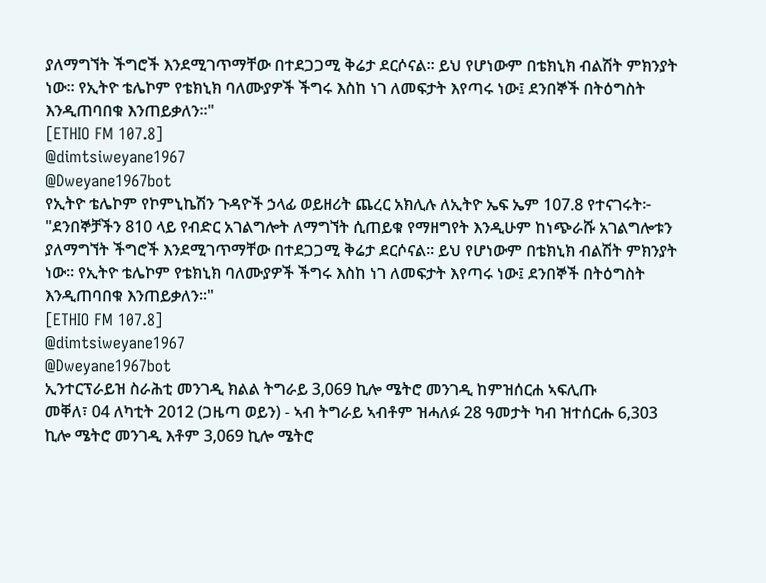ያለማግኘት ችግሮች እንደሚገጥማቸው በተደጋጋሚ ቅሬታ ደርሶናል። ይህ የሆነውም በቴክኒክ ብልሽት ምክንያት ነው። የኢትዮ ቴሌኮም የቴክኒክ ባለሙያዎች ችግሩ እስከ ነገ ለመፍታት እየጣሩ ነው፤ ደንበኞች በትዕግስት እንዲጠባበቁ እንጠይቃለን።"
[ETHIO FM 107.8]
@dimtsiweyane1967
@Dweyane1967bot
የኢትዮ ቴሌኮም የኮምኒኬሽን ጉዳዮች ኃላፊ ወይዘሪት ጨረር አክሊሉ ለኢትዮ ኤፍ ኤም 107.8 የተናገሩት፦
"ደንበኞቻችን 810 ላይ የብድር አገልግሎት ለማግኘት ሲጠይቁ የማዘግየት እንዲሁም ከነጭራሹ አገልግሎቱን ያለማግኘት ችግሮች እንደሚገጥማቸው በተደጋጋሚ ቅሬታ ደርሶናል። ይህ የሆነውም በቴክኒክ ብልሽት ምክንያት ነው። የኢትዮ ቴሌኮም የቴክኒክ ባለሙያዎች ችግሩ እስከ ነገ ለመፍታት እየጣሩ ነው፤ ደንበኞች በትዕግስት እንዲጠባበቁ እንጠይቃለን።"
[ETHIO FM 107.8]
@dimtsiweyane1967
@Dweyane1967bot
ኢንተርፕራይዝ ስራሕቲ መንገዲ ክልል ትግራይ 3,069 ኪሎ ሜትሮ መንገዲ ከምዝሰርሐ ኣፍሊጡ
መቐለ፣ 04 ለካቲት 2012 (ጋዜጣ ወይን) - ኣብ ትግራይ ኣብቶም ዝሓለፉ 28 ዓመታት ካብ ዝተሰርሑ 6,303 ኪሎ ሜትሮ መንገዲ እቶም 3,069 ኪሎ ሜትሮ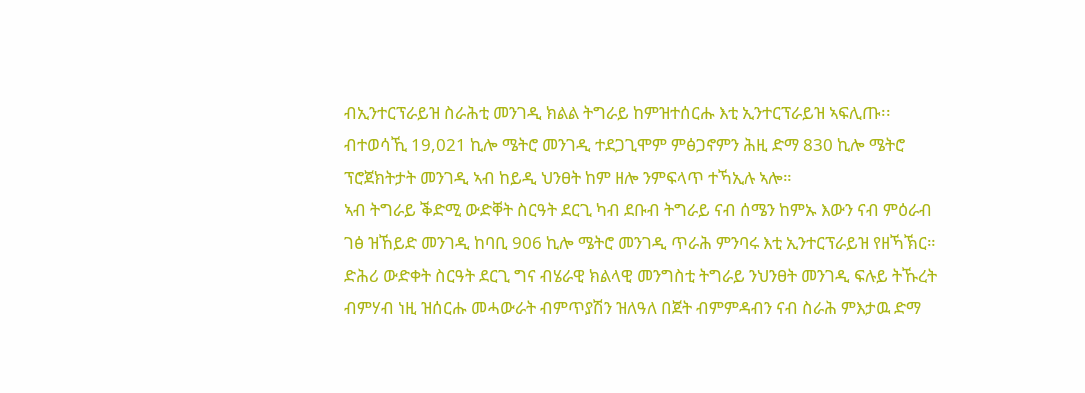ብኢንተርፕራይዝ ስራሕቲ መንገዲ ክልል ትግራይ ከምዝተሰርሑ እቲ ኢንተርፕራይዝ ኣፍሊጡ፡፡
ብተወሳኺ 19,021 ኪሎ ሜትሮ መንገዲ ተደጋጊሞም ምፅጋኖምን ሕዚ ድማ 830 ኪሎ ሜትሮ ፕሮጀክትታት መንገዲ ኣብ ከይዲ ህንፀት ከም ዘሎ ንምፍላጥ ተኻኢሉ ኣሎ።
ኣብ ትግራይ ቕድሚ ውድቐት ስርዓት ደርጊ ካብ ደቡብ ትግራይ ናብ ሰሜን ከምኡ እውን ናብ ምዕራብ ገፅ ዝኸይድ መንገዲ ከባቢ 906 ኪሎ ሜትሮ መንገዲ ጥራሕ ምንባሩ እቲ ኢንተርፕራይዝ የዘኻኽር።
ድሕሪ ውድቀት ስርዓት ደርጊ ግና ብሄራዊ ክልላዊ መንግስቲ ትግራይ ንህንፀት መንገዲ ፍሉይ ትኹረት ብምሃብ ነዚ ዝሰርሑ መሓውራት ብምጥያሽን ዝለዓለ በጀት ብምምዳብን ናብ ስራሕ ምእታዉ ድማ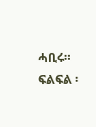ሓቢሩ።
ፍልፍል ፡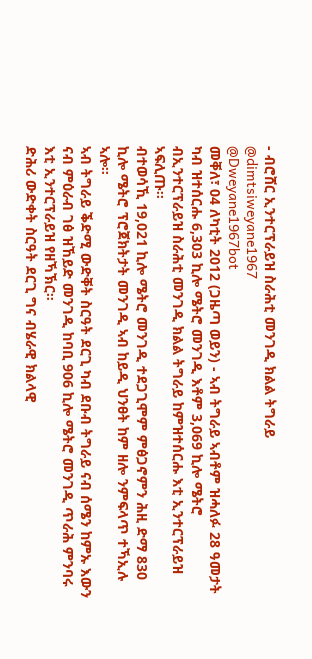- ብሮሸር ኢንተርፕራይዝ ስራሕቲ መንገዲ ክልል ትግራይ
@dimtsiweyane1967
@Dweyane1967bot
መቐለ፣ 04 ለካቲት 2012 (ጋዜጣ ወይን) - ኣብ ትግራይ ኣብቶም ዝሓለፉ 28 ዓመታት ካብ ዝተሰርሑ 6,303 ኪሎ ሜትሮ መንገዲ እቶም 3,069 ኪሎ ሜትሮ ብኢንተርፕራይዝ ስራሕቲ መንገዲ ክልል ትግራይ ከምዝተሰርሑ እቲ ኢንተርፕራይዝ ኣፍሊጡ፡፡
ብተወሳኺ 19,021 ኪሎ ሜትሮ መንገዲ ተደጋጊሞም ምፅጋኖምን ሕዚ ድማ 830 ኪሎ ሜትሮ ፕሮጀክትታት መንገዲ ኣብ ከይዲ ህንፀት ከም ዘሎ ንምፍላጥ ተኻኢሉ ኣሎ።
ኣብ ትግራይ ቕድሚ ውድቐት ስርዓት ደርጊ ካብ ደቡብ ትግራይ ናብ ሰሜን ከምኡ እውን ናብ ምዕራብ ገፅ ዝኸይድ መንገዲ ከባቢ 906 ኪሎ ሜትሮ መንገዲ ጥራሕ ምንባሩ እቲ ኢንተርፕራይዝ የዘኻኽር።
ድሕሪ ውድቀት ስርዓት ደርጊ ግና ብሄራዊ ክልላዊ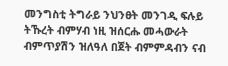መንግስቲ ትግራይ ንህንፀት መንገዲ ፍሉይ ትኹረት ብምሃብ ነዚ ዝሰርሑ መሓውራት ብምጥያሽን ዝለዓለ በጀት ብምምዳብን ናብ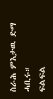ስራሕ ምእታዉ ድማ ሓቢሩ።
ፍልፍል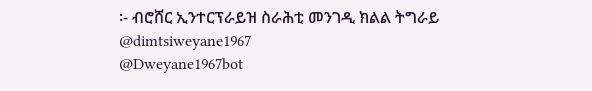፡- ብሮሸር ኢንተርፕራይዝ ስራሕቲ መንገዲ ክልል ትግራይ
@dimtsiweyane1967
@Dweyane1967bot